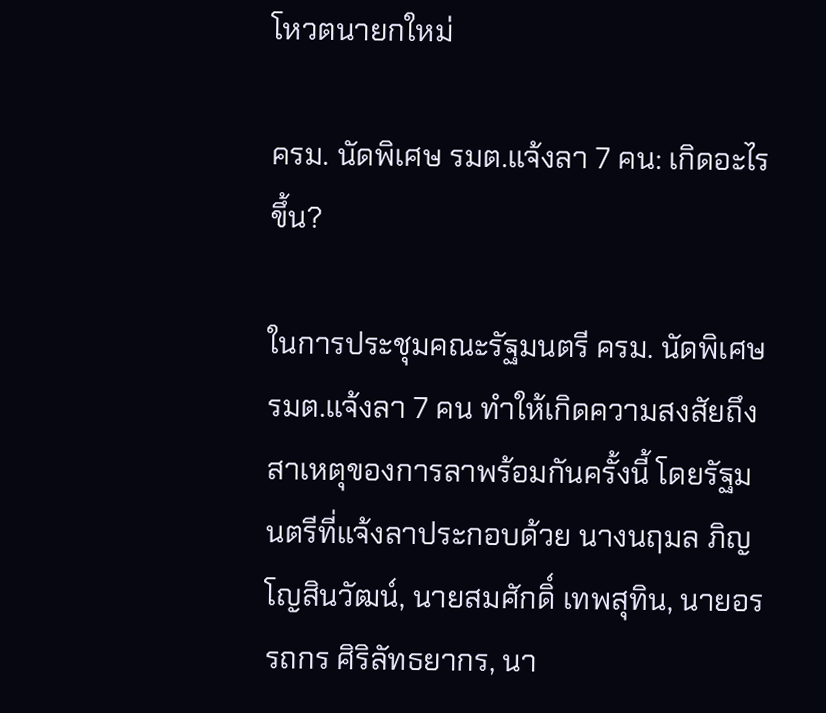โหวตนายกใหม่

ครม. นัดพิเศษ รมต.แจ้งลา 7 คน: เกิดอะไรขึ้น?

ในการประชุมคณะรัฐมนตรี ครม. นัดพิเศษ รมต.แจ้งลา 7 คน ทำให้เกิดความสงสัยถึงสาเหตุของการลาพร้อมกันครั้งนี้ โดยรัฐมนตรีที่แจ้งลาประกอบด้วย นางนฤมล ภิญโญสินวัฒน์, นายสมศักดิ์ เทพสุทิน, นายอรรถกร ศิริลัทธยากร, นา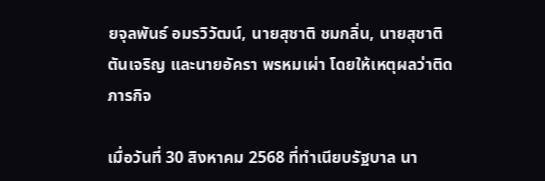ยจุลพันธ์ อมรวิวัฒน์, นายสุชาติ ชมกลิ่น, นายสุชาติ ตันเจริญ และนายอัครา พรหมเผ่า โดยให้เหตุผลว่าติดภารกิจ

เมื่อวันที่ 30 สิงหาคม 2568 ที่ทำเนียบรัฐบาล นา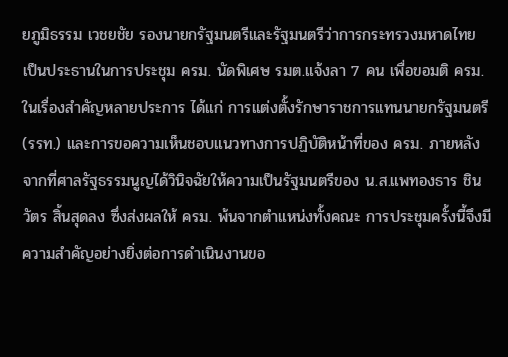ยภูมิธรรม เวชยชัย รองนายกรัฐมนตรีและรัฐมนตรีว่าการกระทรวงมหาดไทย เป็นประธานในการประชุม ครม. นัดพิเศษ รมต.แจ้งลา 7 คน เพื่อขอมติ ครม. ในเรื่องสำคัญหลายประการ ได้แก่ การแต่งตั้งรักษาราชการแทนนายกรัฐมนตรี (รรท.) และการขอความเห็นชอบแนวทางการปฏิบัติหน้าที่ของ ครม. ภายหลังจากที่ศาลรัฐธรรมนูญได้วินิจฉัยให้ความเป็นรัฐมนตรีของ น.ส.แพทองธาร ชินวัตร สิ้นสุดลง ซึ่งส่งผลให้ ครม. พ้นจากตำแหน่งทั้งคณะ การประชุมครั้งนี้จึงมีความสำคัญอย่างยิ่งต่อการดำเนินงานขอ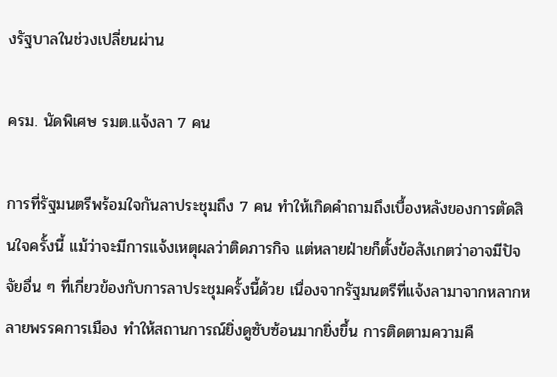งรัฐบาลในช่วงเปลี่ยนผ่าน

ครม. นัดพิเศษ รมต.แจ้งลา 7 คน

การที่รัฐมนตรีพร้อมใจกันลาประชุมถึง 7 คน ทำให้เกิดคำถามถึงเบื้องหลังของการตัดสินใจครั้งนี้ แม้ว่าจะมีการแจ้งเหตุผลว่าติดภารกิจ แต่หลายฝ่ายก็ตั้งข้อสังเกตว่าอาจมีปัจจัยอื่น ๆ ที่เกี่ยวข้องกับการลาประชุมครั้งนี้ด้วย เนื่องจากรัฐมนตรีที่แจ้งลามาจากหลากหลายพรรคการเมือง ทำให้สถานการณ์ยิ่งดูซับซ้อนมากยิ่งขึ้น การติดตามความคื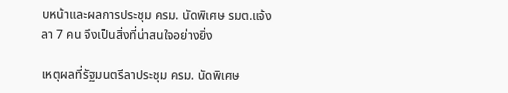บหน้าและผลการประชุม ครม. นัดพิเศษ รมต.แจ้งลา 7 คน จึงเป็นสิ่งที่น่าสนใจอย่างยิ่ง

เหตุผลที่รัฐมนตรีลาประชุม ครม. นัดพิเศษ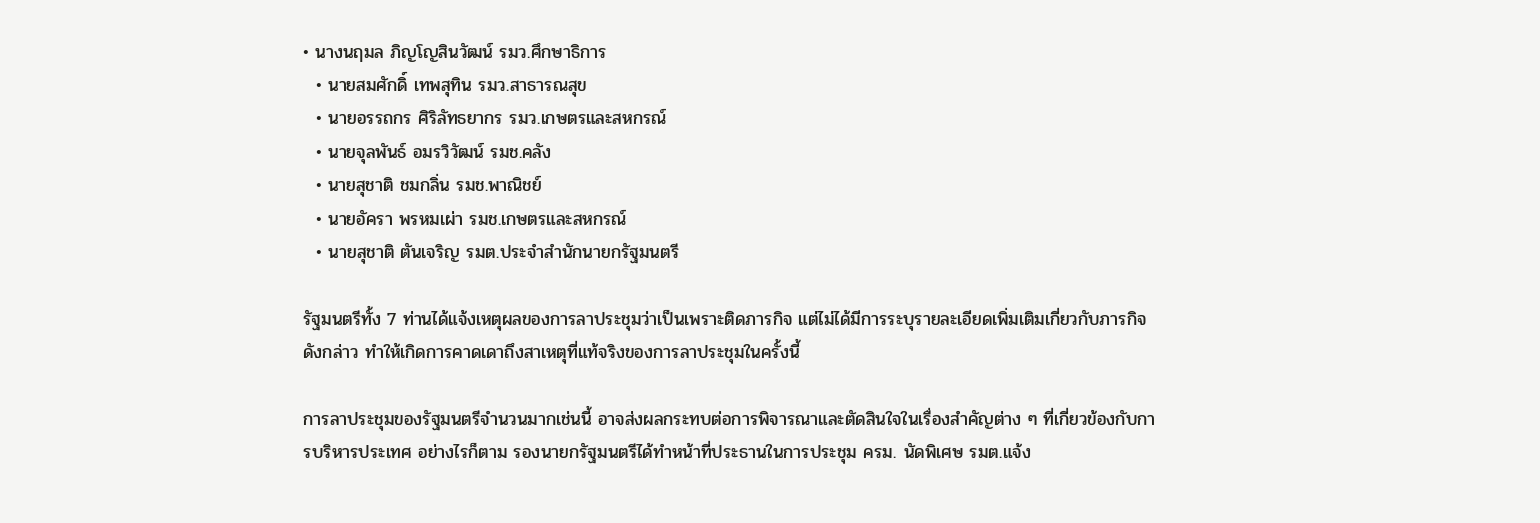• นางนฤมล ภิญโญสินวัฒน์ รมว.ศึกษาธิการ
  • นายสมศักดิ์ เทพสุทิน รมว.สาธารณสุข
  • นายอรรถกร ศิริลัทธยากร รมว.เกษตรและสหกรณ์
  • นายจุลพันธ์ อมรวิวัฒน์ รมช.คลัง
  • นายสุชาติ ชมกลิ่น รมช.พาณิชย์
  • นายอัครา พรหมเผ่า รมช.เกษตรและสหกรณ์
  • นายสุชาติ ตันเจริญ รมต.ประจำสำนักนายกรัฐมนตรี

รัฐมนตรีทั้ง 7 ท่านได้แจ้งเหตุผลของการลาประชุมว่าเป็นเพราะติดภารกิจ แต่ไม่ได้มีการระบุรายละเอียดเพิ่มเติมเกี่ยวกับภารกิจดังกล่าว ทำให้เกิดการคาดเดาถึงสาเหตุที่แท้จริงของการลาประชุมในครั้งนี้

การลาประชุมของรัฐมนตรีจำนวนมากเช่นนี้ อาจส่งผลกระทบต่อการพิจารณาและตัดสินใจในเรื่องสำคัญต่าง ๆ ที่เกี่ยวข้องกับการบริหารประเทศ อย่างไรก็ตาม รองนายกรัฐมนตรีได้ทำหน้าที่ประธานในการประชุม ครม. นัดพิเศษ รมต.แจ้ง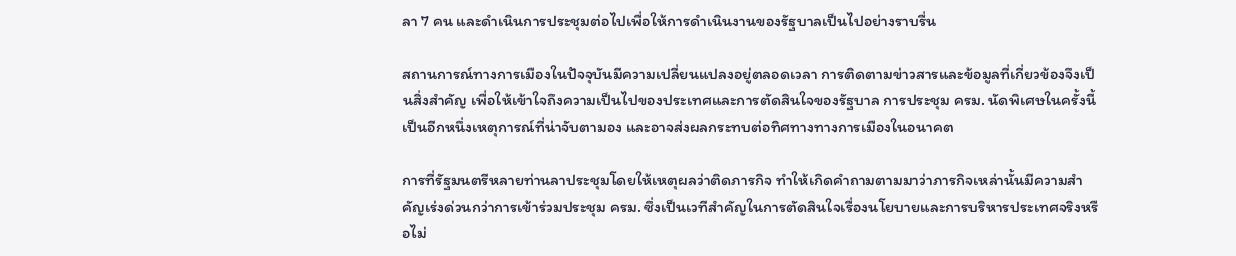ลา 7 คน และดำเนินการประชุมต่อไปเพื่อให้การดำเนินงานของรัฐบาลเป็นไปอย่างราบรื่น

สถานการณ์ทางการเมืองในปัจจุบันมีความเปลี่ยนแปลงอยู่ตลอดเวลา การติดตามข่าวสารและข้อมูลที่เกี่ยวข้องจึงเป็นสิ่งสำคัญ เพื่อให้เข้าใจถึงความเป็นไปของประเทศและการตัดสินใจของรัฐบาล การประชุม ครม. นัดพิเศษในครั้งนี้เป็นอีกหนึ่งเหตุการณ์ที่น่าจับตามอง และอาจส่งผลกระทบต่อทิศทางทางการเมืองในอนาคต

การที่รัฐมนตรีหลายท่านลาประชุมโดยให้เหตุผลว่าติดภารกิจ ทำให้เกิดคำถามตามมาว่าภารกิจเหล่านั้นมีความสำคัญเร่งด่วนกว่าการเข้าร่วมประชุม ครม. ซึ่งเป็นเวทีสำคัญในการตัดสินใจเรื่องนโยบายและการบริหารประเทศจริงหรือไม่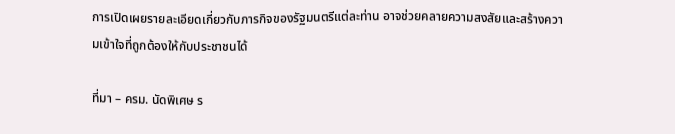การเปิดเผยรายละเอียดเกี่ยวกับภารกิจของรัฐมนตรีแต่ละท่าน อาจช่วยคลายความสงสัยและสร้างความเข้าใจที่ถูกต้องให้กับประชาชนได้

ที่มา – ครม. นัดพิเศษ ร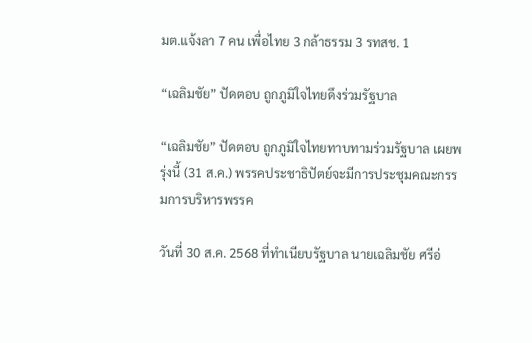มต.แจ้งลา 7 คน เพื่อไทย 3 กล้าธรรม 3 รทสช. 1

“เฉลิมชัย” ปัดตอบ ถูกภูมิใจไทยดึงร่วมรัฐบาล

“เฉลิมชัย” ปัดตอบ ถูกภูมิใจไทยทาบทามร่วมรัฐบาล เผยพรุ่งนี้ (31 ส.ค.) พรรคประชาธิปัตย์จะมีการประชุมคณะกรรมการบริหารพรรค

วันที่ 30 ส.ค. 2568 ที่ทำเนียบรัฐบาล นายเฉลิมชัย ศรีอ่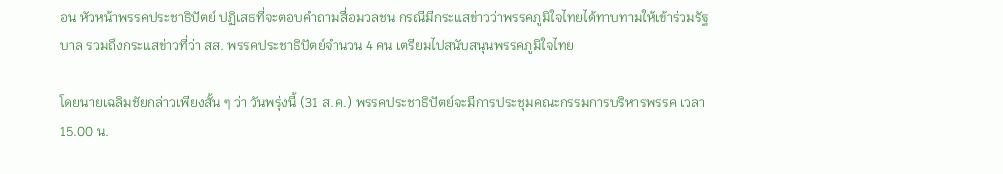อน หัวหน้าพรรคประชาธิปัตย์ ปฏิเสธที่จะตอบคำถามสื่อมวลชน กรณีมีกระแสข่าวว่าพรรคภูมิใจไทยได้ทาบทามให้เข้าร่วมรัฐบาล รวมถึงกระแสข่าวที่ว่า สส. พรรคประชาธิปัตย์จำนวน 4 คน เตรียมไปสนับสนุนพรรคภูมิใจไทย

โดยนายเฉลิมชัยกล่าวเพียงสั้น ๆ ว่า วันพรุ่งนี้ (31 ส.ค.) พรรคประชาธิปัตย์จะมีการประชุมคณะกรรมการบริหารพรรค เวลา 15.00 น.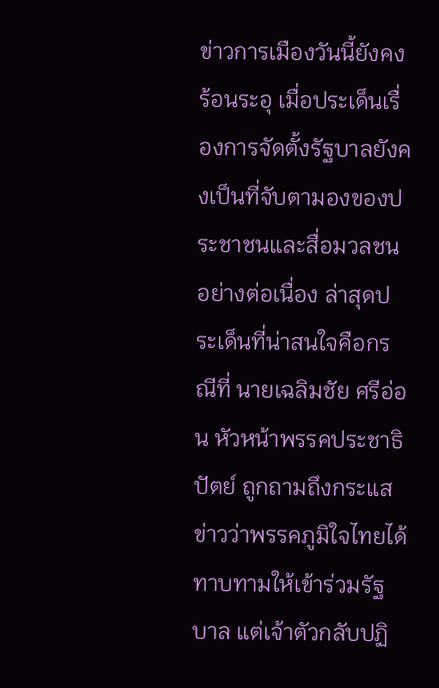ข่าวการเมืองวันนี้ยังคงร้อนระอุ เมื่อประเด็นเรื่องการจัดตั้งรัฐบาลยังคงเป็นที่จับตามองของประชาชนและสื่อมวลชนอย่างต่อเนื่อง ล่าสุดประเด็นที่น่าสนใจคือกรณีที่ นายเฉลิมชัย ศรีอ่อน หัวหน้าพรรคประชาธิปัตย์ ถูกถามถึงกระแสข่าวว่าพรรคภูมิใจไทยได้ทาบทามให้เข้าร่วมรัฐบาล แต่เจ้าตัวกลับปฏิ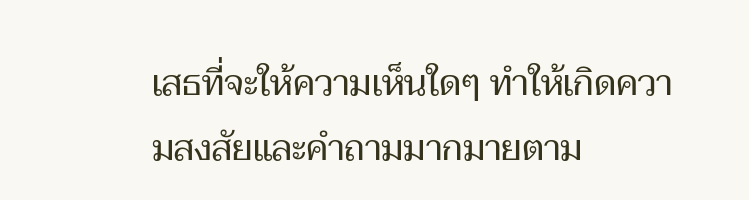เสธที่จะให้ความเห็นใดๆ ทำให้เกิดความสงสัยและคำถามมากมายตาม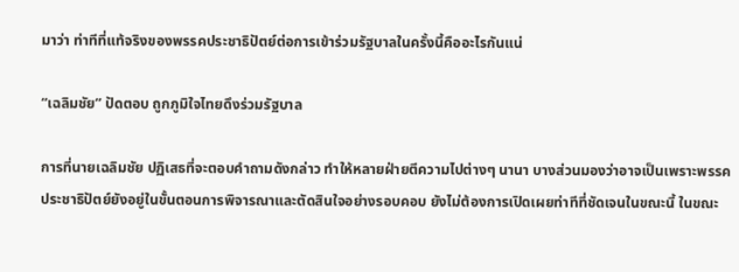มาว่า ท่าทีที่แท้จริงของพรรคประชาธิปัตย์ต่อการเข้าร่วมรัฐบาลในครั้งนี้คืออะไรกันแน่

“เฉลิมชัย” ปัดตอบ ถูกภูมิใจไทยดึงร่วมรัฐบาล

การที่นายเฉลิมชัย ปฏิเสธที่จะตอบคำถามดังกล่าว ทำให้หลายฝ่ายตีความไปต่างๆ นานา บางส่วนมองว่าอาจเป็นเพราะพรรคประชาธิปัตย์ยังอยู่ในขั้นตอนการพิจารณาและตัดสินใจอย่างรอบคอบ ยังไม่ต้องการเปิดเผยท่าทีที่ชัดเจนในขณะนี้ ในขณะ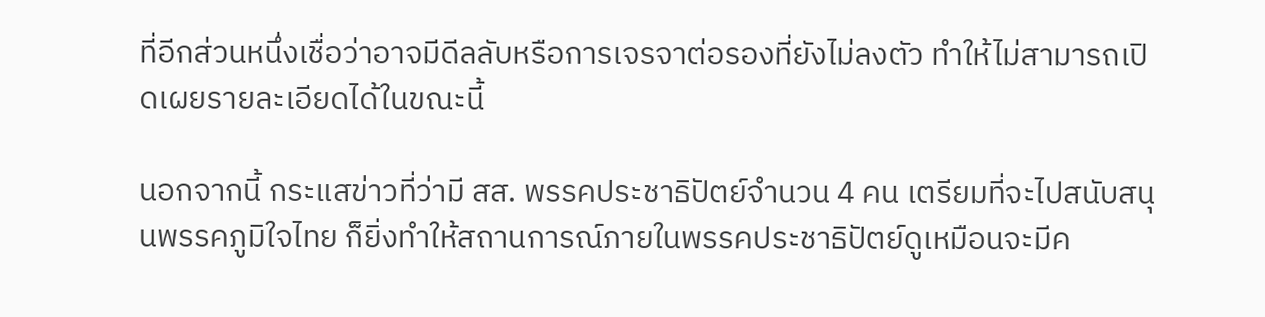ที่อีกส่วนหนึ่งเชื่อว่าอาจมีดีลลับหรือการเจรจาต่อรองที่ยังไม่ลงตัว ทำให้ไม่สามารถเปิดเผยรายละเอียดได้ในขณะนี้

นอกจากนี้ กระแสข่าวที่ว่ามี สส. พรรคประชาธิปัตย์จำนวน 4 คน เตรียมที่จะไปสนับสนุนพรรคภูมิใจไทย ก็ยิ่งทำให้สถานการณ์ภายในพรรคประชาธิปัตย์ดูเหมือนจะมีค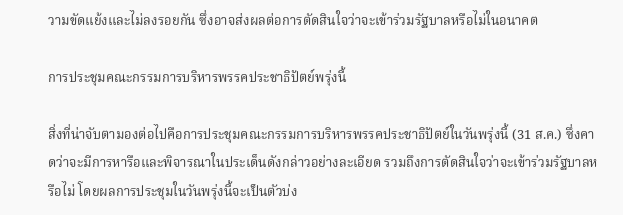วามขัดแย้งและไม่ลงรอยกัน ซึ่งอาจส่งผลต่อการตัดสินใจว่าจะเข้าร่วมรัฐบาลหรือไม่ในอนาคต

การประชุมคณะกรรมการบริหารพรรคประชาธิปัตย์พรุ่งนี้

สิ่งที่น่าจับตามองต่อไปคือการประชุมคณะกรรมการบริหารพรรคประชาธิปัตย์ในวันพรุ่งนี้ (31 ส.ค.) ซึ่งคาดว่าจะมีการหารือและพิจารณาในประเด็นดังกล่าวอย่างละเอียด รวมถึงการตัดสินใจว่าจะเข้าร่วมรัฐบาลหรือไม่ โดยผลการประชุมในวันพรุ่งนี้จะเป็นตัวบ่ง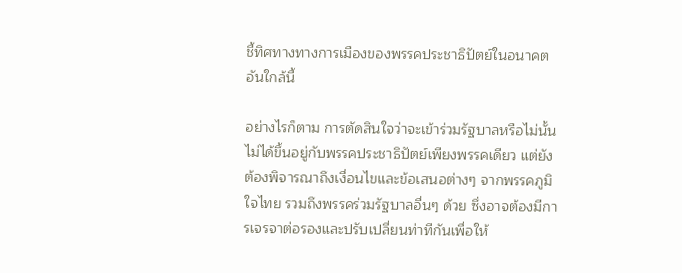ชี้ทิศทางทางการเมืองของพรรคประชาธิปัตย์ในอนาคตอันใกล้นี้

อย่างไรก็ตาม การตัดสินใจว่าจะเข้าร่วมรัฐบาลหรือไม่นั้น ไม่ได้ขึ้นอยู่กับพรรคประชาธิปัตย์เพียงพรรคเดียว แต่ยังต้องพิจารณาถึงเงื่อนไขและข้อเสนอต่างๆ จากพรรคภูมิใจไทย รวมถึงพรรคร่วมรัฐบาลอื่นๆ ด้วย ซึ่งอาจต้องมีการเจรจาต่อรองและปรับเปลี่ยนท่าทีกันเพื่อให้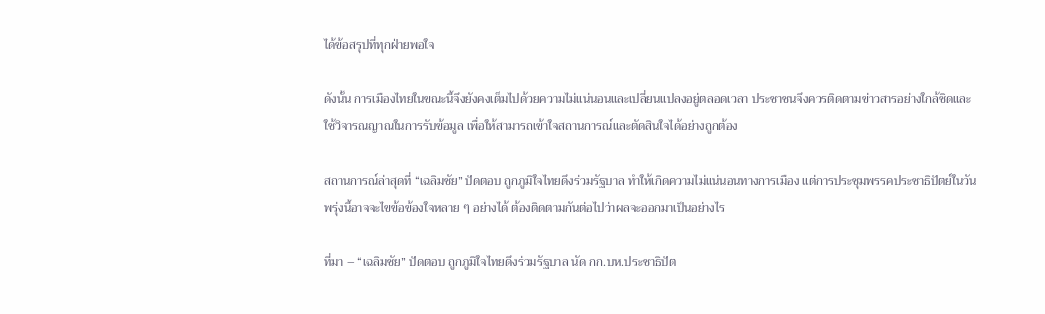ได้ข้อสรุปที่ทุกฝ่ายพอใจ

ดังนั้น การเมืองไทยในขณะนี้จึงยังคงเต็มไปด้วยความไม่แน่นอนและเปลี่ยนแปลงอยู่ตลอดเวลา ประชาชนจึงควรติดตามข่าวสารอย่างใกล้ชิดและใช้วิจารณญาณในการรับข้อมูล เพื่อให้สามารถเข้าใจสถานการณ์และตัดสินใจได้อย่างถูกต้อง

สถานการณ์ล่าสุดที่ “เฉลิมชัย” ปัดตอบ ถูกภูมิใจไทยดึงร่วมรัฐบาล ทำให้เกิดความไม่แน่นอนทางการเมือง แต่การประชุมพรรคประชาธิปัตย์ในวันพรุ่งนี้อาจจะไขข้อข้องใจหลาย ๆ อย่างได้ ต้องติดตามกันต่อไปว่าผลจะออกมาเป็นอย่างไร

ที่มา – “เฉลิมชัย” ปัดตอบ ถูกภูมิใจไทยดึงร่วมรัฐบาล นัด กก.บห.ประชาธิปัต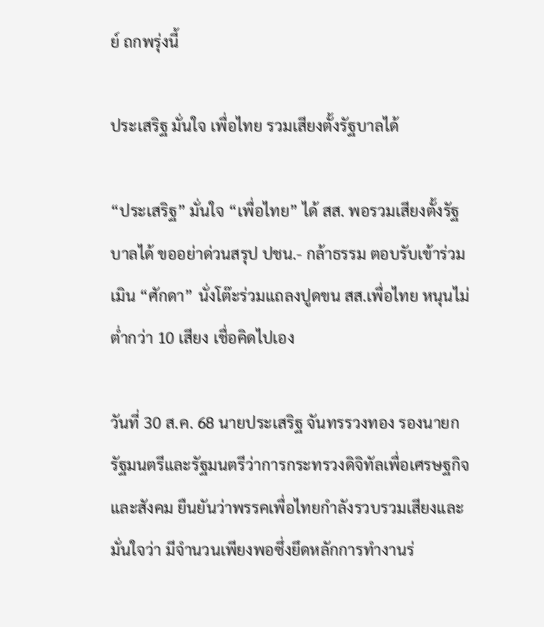ย์ ถกพรุ่งนี้

ประเสริฐ มั่นใจ เพื่อไทย รวมเสียงตั้งรัฐบาลได้

“ประเสริฐ” มั่นใจ “เพื่อไทย” ได้ สส. พอรวมเสียงตั้งรัฐบาลได้ ขออย่าด่วนสรุป ปชน.- กล้าธรรม ตอบรับเข้าร่วม เมิน “ศักดา” นั่งโต๊ะร่วมแถลงปูดขน สส.เพื่อไทย หนุนไม่ต่ำกว่า 10 เสียง เชื่อคิดไปเอง

วันที่ 30 ส.ค. 68 นายประเสริฐ จันทรรวงทอง รองนายกรัฐมนตรีและรัฐมนตรีว่าการกระทรวงดิจิทัลเพื่อเศรษฐกิจและสังคม ยืนยันว่าพรรคเพื่อไทยกำลังรวบรวมเสียงและมั่นใจว่า มีจำนวนเพียงพอซึ่งยึดหลักการทำงานร่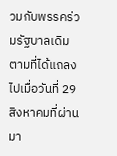วมกับพรรคร่วมรัฐบาลเดิมตามที่ได้แถลงไปเมื่อวันที่ 29 สิงหาคมที่ผ่านมา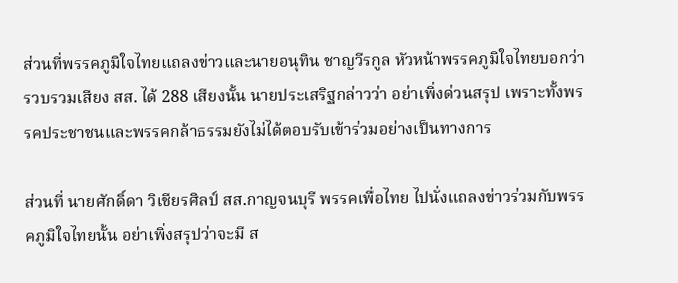ส่วนที่พรรคภูมิใจไทยแถลงข่าวและนายอนุทิน ชาญวีรกูล หัวหน้าพรรคภูมิใจไทยบอกว่ารวบรวมเสียง สส. ได้ 288 เสียงนั้น นายประเสริฐกล่าวว่า อย่าเพิ่งด่วนสรุป เพราะทั้งพรรคประชาชนและพรรคกล้าธรรมยังไม่ได้ตอบรับเข้าร่วมอย่างเป็นทางการ

ส่วนที่ นายศักดิ์ดา วิเชียรศิลป์ สส.กาญจนบุรี พรรคเพื่อไทย ไปนั่งแถลงข่าวร่วมกับพรรคภูมิใจไทยนั้น อย่าเพิ่งสรุปว่าจะมี ส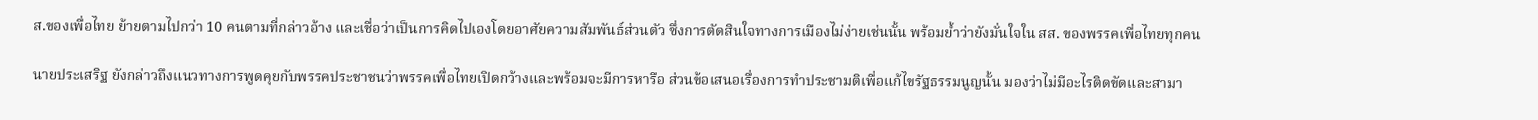ส.ของเพื่อไทย ย้ายตามไปกว่า 10 คนตามที่กล่าวอ้าง และเชื่อว่าเป็นการคิดไปเองโดยอาศัยความสัมพันธ์ส่วนตัว ซึ่งการตัดสินใจทางการเมืองไม่ง่ายเช่นนั้น พร้อมย้ำว่ายังมั่นใจใน สส. ของพรรคเพื่อไทยทุกคน

นายประเสริฐ ยังกล่าวถึงแนวทางการพูดคุยกับพรรคประชาชนว่าพรรคเพื่อไทยเปิดกว้างและพร้อมจะมีการหารือ ส่วนข้อเสนอเรื่องการทำประชามติเพื่อแก้ไขรัฐธรรมนูญนั้น มองว่าไม่มีอะไรติดขัดและสามา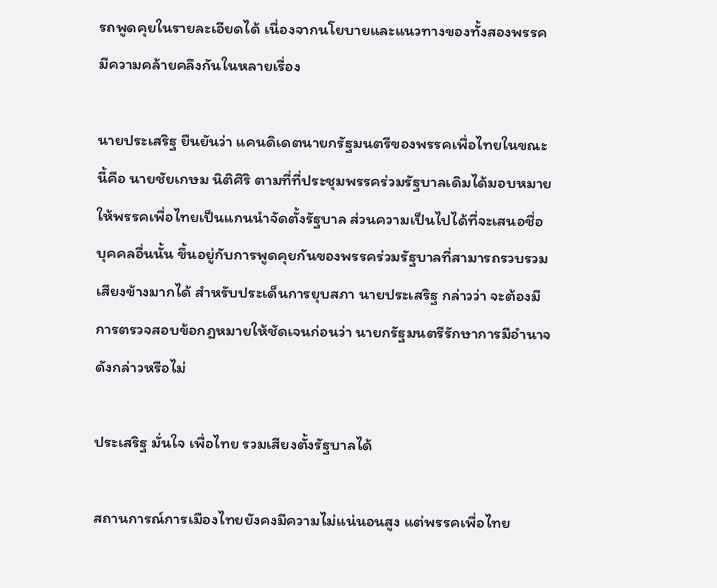รถพูดคุยในรายละเอียดได้ เนื่องจากนโยบายและแนวทางของทั้งสองพรรคมีความคล้ายคลึงกันในหลายเรื่อง

นายประเสริฐ ยืนยันว่า แคนดิเดตนายกรัฐมนตรีของพรรคเพื่อไทยในขณะนี้คือ นายชัยเกษม นิติศิริ ตามที่ที่ประชุมพรรคร่วมรัฐบาลเดิมได้มอบหมายให้พรรคเพื่อไทยเป็นแกนนำจัดตั้งรัฐบาล ส่วนความเป็นไปได้ที่จะเสนอชื่อบุคคลอื่นนั้น ขึ้นอยู่กับการพูดคุยกันของพรรคร่วมรัฐบาลที่สามารถรวบรวมเสียงข้างมากได้ สำหรับประเด็นการยุบสภา นายประเสริฐ กล่าวว่า จะต้องมีการตรวจสอบข้อกฎหมายให้ชัดเจนก่อนว่า นายกรัฐมนตรีรักษาการมีอำนาจดังกล่าวหรือไม่

ประเสริฐ มั่นใจ เพื่อไทย รวมเสียงตั้งรัฐบาลได้

สถานการณ์การเมืองไทยยังคงมีความไม่แน่นอนสูง แต่พรรคเพื่อไทย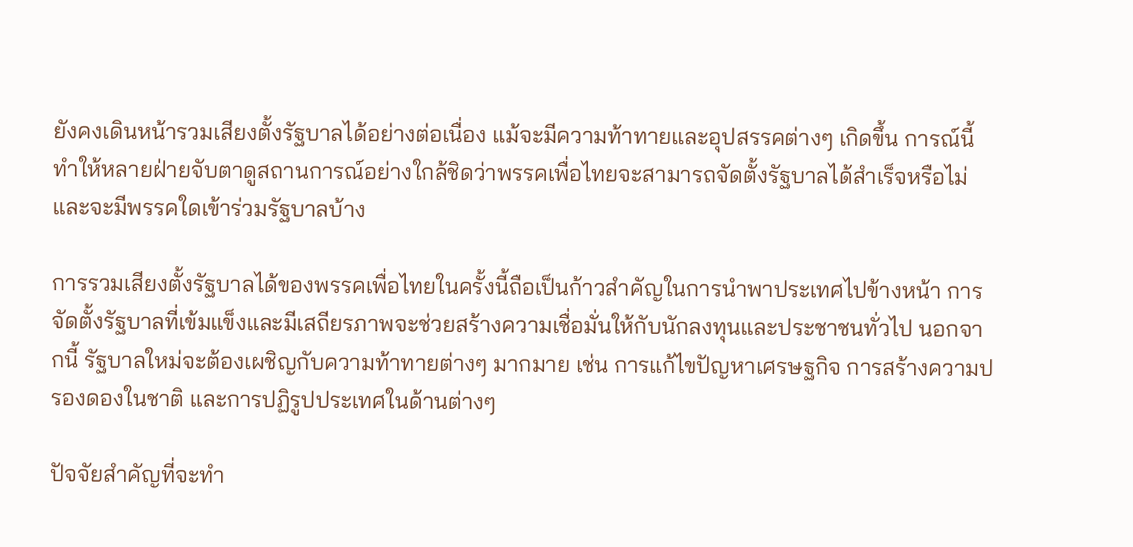ยังคงเดินหน้ารวมเสียงตั้งรัฐบาลได้อย่างต่อเนื่อง แม้จะมีความท้าทายและอุปสรรคต่างๆ เกิดขึ้น การณ์นี้ทำให้หลายฝ่ายจับตาดูสถานการณ์อย่างใกล้ชิดว่าพรรคเพื่อไทยจะสามารถจัดตั้งรัฐบาลได้สำเร็จหรือไม่ และจะมีพรรคใดเข้าร่วมรัฐบาลบ้าง

การรวมเสียงตั้งรัฐบาลได้ของพรรคเพื่อไทยในครั้งนี้ถือเป็นก้าวสำคัญในการนำพาประเทศไปข้างหน้า การจัดตั้งรัฐบาลที่เข้มแข็งและมีเสถียรภาพจะช่วยสร้างความเชื่อมั่นให้กับนักลงทุนและประชาชนทั่วไป นอกจากนี้ รัฐบาลใหม่จะต้องเผชิญกับความท้าทายต่างๆ มากมาย เช่น การแก้ไขปัญหาเศรษฐกิจ การสร้างความปรองดองในชาติ และการปฏิรูปประเทศในด้านต่างๆ

ปัจจัยสำคัญที่จะทำ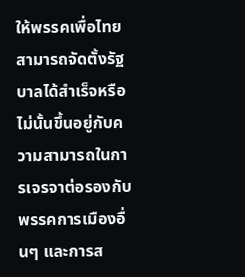ให้พรรคเพื่อไทยสามารถจัดตั้งรัฐบาลได้สำเร็จหรือไม่นั้นขึ้นอยู่กับความสามารถในการเจรจาต่อรองกับพรรคการเมืองอื่นๆ และการส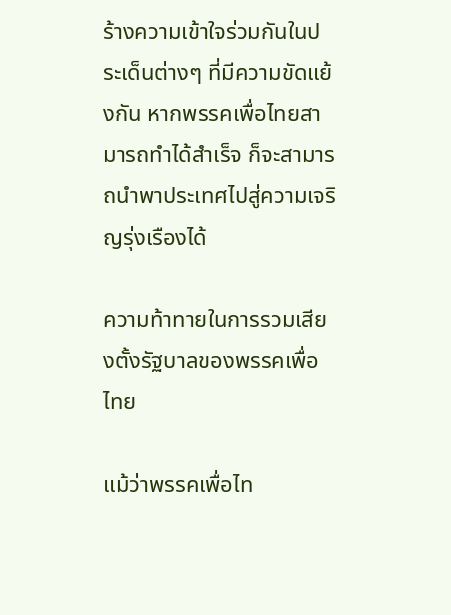ร้างความเข้าใจร่วมกันในประเด็นต่างๆ ที่มีความขัดแย้งกัน หากพรรคเพื่อไทยสามารถทำได้สำเร็จ ก็จะสามารถนำพาประเทศไปสู่ความเจริญรุ่งเรืองได้

ความท้าทายในการรวมเสียงตั้งรัฐบาลของพรรคเพื่อไทย

แม้ว่าพรรคเพื่อไท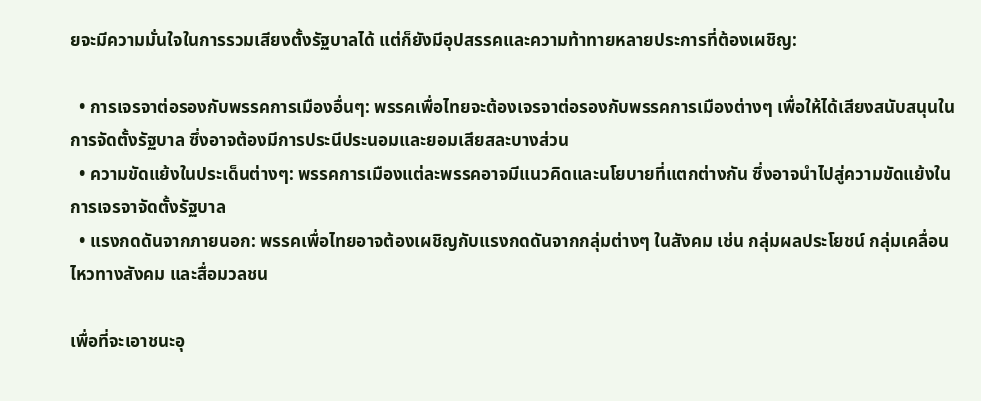ยจะมีความมั่นใจในการรวมเสียงตั้งรัฐบาลได้ แต่ก็ยังมีอุปสรรคและความท้าทายหลายประการที่ต้องเผชิญ:

  • การเจรจาต่อรองกับพรรคการเมืองอื่นๆ: พรรคเพื่อไทยจะต้องเจรจาต่อรองกับพรรคการเมืองต่างๆ เพื่อให้ได้เสียงสนับสนุนในการจัดตั้งรัฐบาล ซึ่งอาจต้องมีการประนีประนอมและยอมเสียสละบางส่วน
  • ความขัดแย้งในประเด็นต่างๆ: พรรคการเมืองแต่ละพรรคอาจมีแนวคิดและนโยบายที่แตกต่างกัน ซึ่งอาจนำไปสู่ความขัดแย้งในการเจรจาจัดตั้งรัฐบาล
  • แรงกดดันจากภายนอก: พรรคเพื่อไทยอาจต้องเผชิญกับแรงกดดันจากกลุ่มต่างๆ ในสังคม เช่น กลุ่มผลประโยชน์ กลุ่มเคลื่อนไหวทางสังคม และสื่อมวลชน

เพื่อที่จะเอาชนะอุ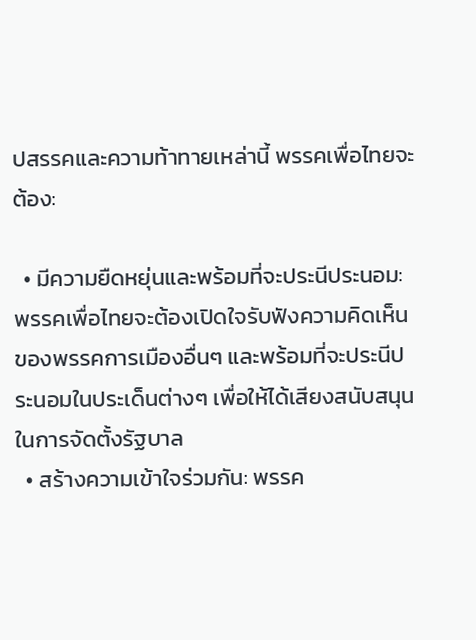ปสรรคและความท้าทายเหล่านี้ พรรคเพื่อไทยจะต้อง:

  • มีความยืดหยุ่นและพร้อมที่จะประนีประนอม: พรรคเพื่อไทยจะต้องเปิดใจรับฟังความคิดเห็นของพรรคการเมืองอื่นๆ และพร้อมที่จะประนีประนอมในประเด็นต่างๆ เพื่อให้ได้เสียงสนับสนุนในการจัดตั้งรัฐบาล
  • สร้างความเข้าใจร่วมกัน: พรรค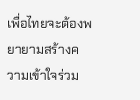เพื่อไทยจะต้องพยายามสร้างความเข้าใจร่วม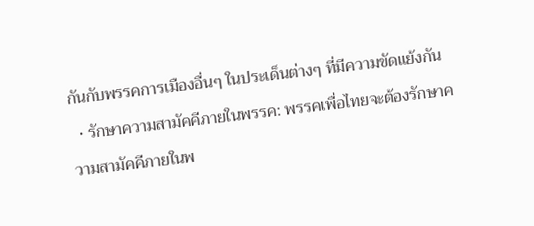กันกับพรรคการเมืองอื่นๆ ในประเด็นต่างๆ ที่มีความขัดแย้งกัน
  • รักษาความสามัคคีภายในพรรค: พรรคเพื่อไทยจะต้องรักษาความสามัคคีภายในพ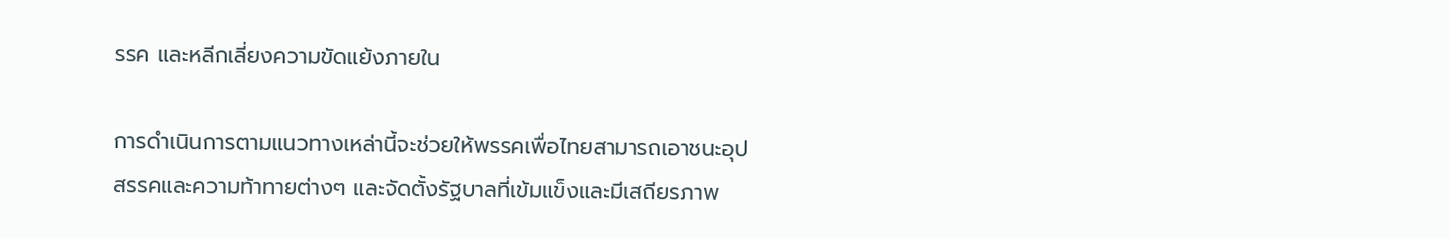รรค และหลีกเลี่ยงความขัดแย้งภายใน

การดำเนินการตามแนวทางเหล่านี้จะช่วยให้พรรคเพื่อไทยสามารถเอาชนะอุปสรรคและความท้าทายต่างๆ และจัดตั้งรัฐบาลที่เข้มแข็งและมีเสถียรภาพ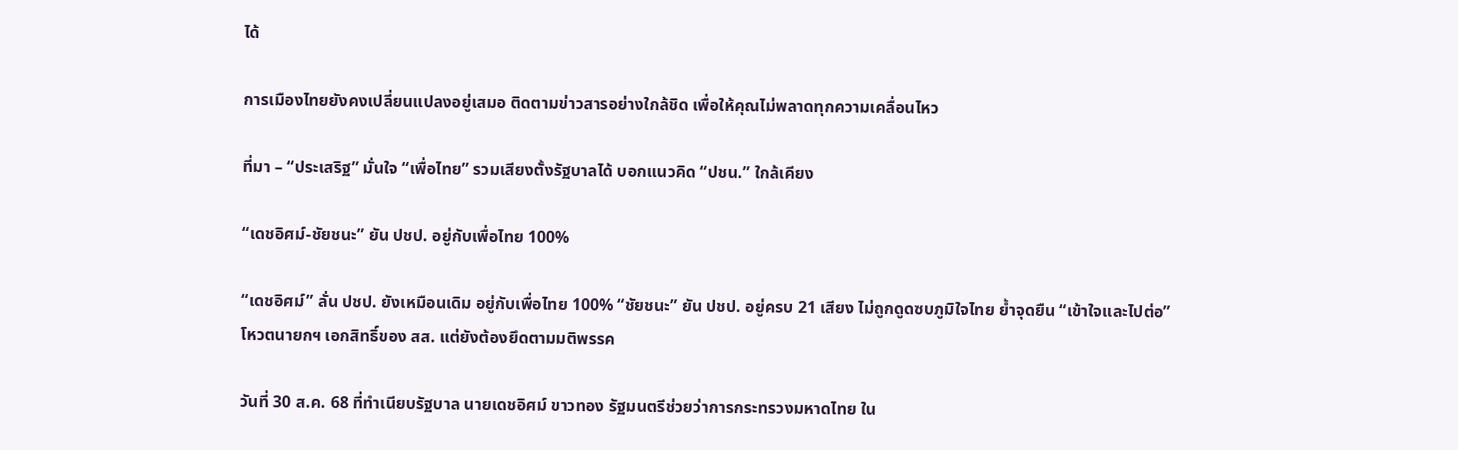ได้

การเมืองไทยยังคงเปลี่ยนแปลงอยู่เสมอ ติดตามข่าวสารอย่างใกล้ชิด เพื่อให้คุณไม่พลาดทุกความเคลื่อนไหว

ที่มา – “ประเสริฐ” มั่นใจ “เพื่อไทย” รวมเสียงตั้งรัฐบาลได้ บอกแนวคิด “ปชน.” ใกล้เคียง

“เดชอิศม์-ชัยชนะ” ยัน ปชป. อยู่กับเพื่อไทย 100%

“เดชอิศม์” ลั่น ปชป. ยังเหมือนเดิม อยู่กับเพื่อไทย 100% “ชัยชนะ” ยัน ปชป. อยู่ครบ 21 เสียง ไม่ถูกดูดซบภูมิใจไทย ย้ำจุดยืน “เข้าใจและไปต่อ” โหวตนายกฯ เอกสิทธิ์ของ สส. แต่ยังต้องยึดตามมติพรรค

วันที่ 30 ส.ค. 68 ที่ทำเนียบรัฐบาล นายเดชอิศม์ ขาวทอง รัฐมนตรีช่วยว่าการกระทรวงมหาดไทย ใน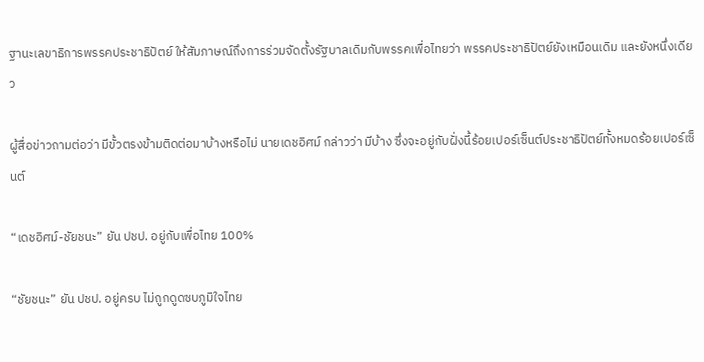ฐานะเลขาธิการพรรคประชาธิปัตย์ ให้สัมภาษณ์ถึงการร่วมจัดตั้งรัฐบาลเดิมกับพรรคเพื่อไทยว่า พรรคประชาธิปัตย์ยังเหมือนเดิม และยังหนึ่งเดียว

ผู้สื่อข่าวถามต่อว่า มีขั้วตรงข้ามติดต่อมาบ้างหรือไม่ นายเดชอิศม์ กล่าวว่า มีบ้าง ซึ่งจะอยู่กับฝั่งนี้ร้อยเปอร์เซ็นต์ประชาธิปัตย์ทั้งหมดร้อยเปอร์เซ็นต์

“เดชอิศม์-ชัยชนะ” ยัน ปชป. อยู่กับเพื่อไทย 100%

“ชัยชนะ” ยัน ปชป. อยู่ครบ ไม่ถูกดูดซบภูมิใจไทย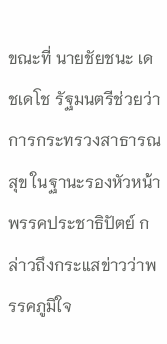ขณะที่ นายชัยชนะ เดชเดโช รัฐมนตรีช่วยว่าการกระทรวงสาธารณสุข ในฐานะรองหัวหน้าพรรคประชาธิปัตย์ กล่าวถึงกระแสข่าวว่าพรรคภูมิใจ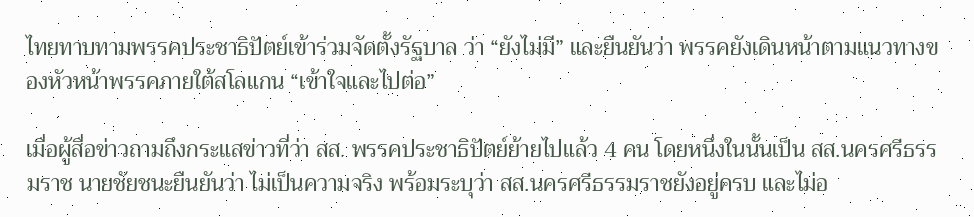ไทยทาบทามพรรคประชาธิปัตย์เข้าร่วมจัดตั้งรัฐบาล ว่า “ยังไม่มี” และยืนยันว่า พรรคยังเดินหน้าตามแนวทางของหัวหน้าพรรคภายใต้สโลแกน “เข้าใจและไปต่อ”

เมื่อผู้สื่อข่าวถามถึงกระแสข่าวที่ว่า สส. พรรคประชาธิปัตย์ย้ายไปแล้ว 4 คน โดยหนึ่งในนั้นเป็น สส.นครศรีธรรมราช นายชัยชนะยืนยันว่า ไม่เป็นความจริง พร้อมระบุว่า สส.นครศรีธรรมราชยังอยู่ครบ และไม่อ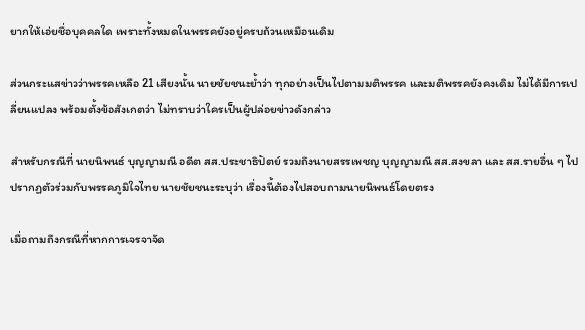ยากให้เอ่ยชื่อบุคคลใด เพราะทั้งหมดในพรรคยังอยู่ครบถ้วนเหมือนเดิม

ส่วนกระแสข่าวว่าพรรคเหลือ 21 เสียงนั้น นายชัยชนะย้ำว่า ทุกอย่างเป็นไปตามมติพรรค และมติพรรคยังคงเดิม ไม่ได้มีการเปลี่ยนแปลง พร้อมตั้งข้อสังเกตว่า ไม่ทราบว่าใครเป็นผู้ปล่อยข่าวดังกล่าว

สำหรับกรณีที่ นายนิพนธ์ บุญญามณี อดีต สส.ประชาธิปัตย์ รวมถึงนายสรรเพชญ บุญญามณี สส.สงขลา และ สส.รายอื่น ๆ ไปปรากฏตัวร่วมกับพรรคภูมิใจไทย นายชัยชนะระบุว่า เรื่องนี้ต้องไปสอบถามนายนิพนธ์โดยตรง

เมื่อถามถึงกรณีที่หากการเจรจาจัด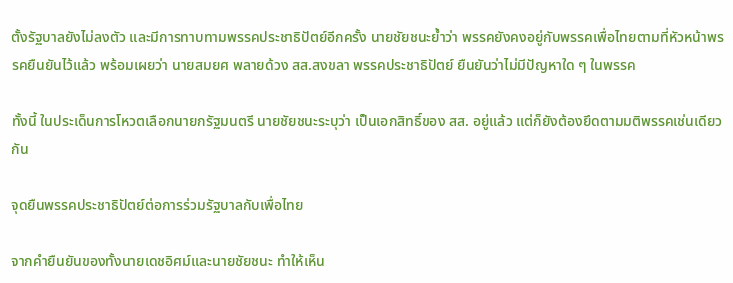ตั้งรัฐบาลยังไม่ลงตัว และมีการทาบทามพรรคประชาธิปัตย์อีกครั้ง นายชัยชนะย้ำว่า พรรคยังคงอยู่กับพรรคเพื่อไทยตามที่หัวหน้าพรรคยืนยันไว้แล้ว พร้อมเผยว่า นายสมยศ พลายด้วง สส.สงขลา พรรคประชาธิปัตย์ ยืนยันว่าไม่มีปัญหาใด ๆ ในพรรค

ทั้งนี้ ในประเด็นการโหวตเลือกนายกรัฐมนตรี นายชัยชนะระบุว่า เป็นเอกสิทธิ์ของ สส. อยู่แล้ว แต่ก็ยังต้องยึดตามมติพรรคเช่นเดียวกัน

จุดยืนพรรคประชาธิปัตย์ต่อการร่วมรัฐบาลกับเพื่อไทย

จากคำยืนยันของทั้งนายเดชอิศม์และนายชัยชนะ ทำให้เห็น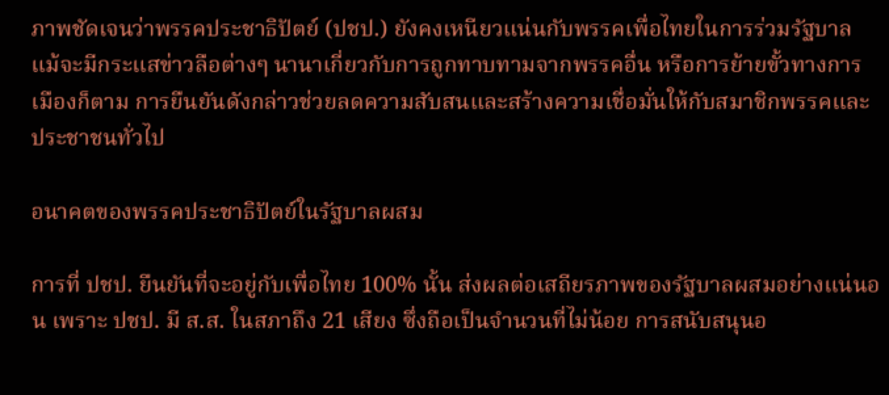ภาพชัดเจนว่าพรรคประชาธิปัตย์ (ปชป.) ยังคงเหนียวแน่นกับพรรคเพื่อไทยในการร่วมรัฐบาล แม้จะมีกระแสข่าวลือต่างๆ นานาเกี่ยวกับการถูกทาบทามจากพรรคอื่น หรือการย้ายขั้วทางการเมืองก็ตาม การยืนยันดังกล่าวช่วยลดความสับสนและสร้างความเชื่อมั่นให้กับสมาชิกพรรคและประชาชนทั่วไป

อนาคตของพรรคประชาธิปัตย์ในรัฐบาลผสม

การที่ ปชป. ยืนยันที่จะอยู่กับเพื่อไทย 100% นั้น ส่งผลต่อเสถียรภาพของรัฐบาลผสมอย่างแน่นอน เพราะ ปชป. มี ส.ส. ในสภาถึง 21 เสียง ซึ่งถือเป็นจำนวนที่ไม่น้อย การสนับสนุนอ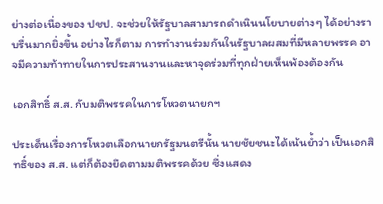ย่างต่อเนื่องของ ปชป. จะช่วยให้รัฐบาลสามารถดำเนินนโยบายต่างๆ ได้อย่างราบรื่นมากยิ่งขึ้น อย่างไรก็ตาม การทำงานร่วมกันในรัฐบาลผสมที่มีหลายพรรค อาจมีความท้าทายในการประสานงานและหาจุดร่วมที่ทุกฝ่ายเห็นพ้องต้องกัน

เอกสิทธิ์ ส.ส. กับมติพรรคในการโหวตนายกฯ

ประเด็นเรื่องการโหวตเลือกนายกรัฐมนตรีนั้น นายชัยชนะได้เน้นย้ำว่า เป็นเอกสิทธิ์ของ ส.ส. แต่ก็ต้องยึดตามมติพรรคด้วย ซึ่งแสดง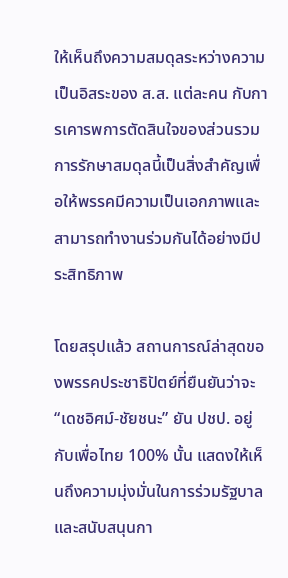ให้เห็นถึงความสมดุลระหว่างความเป็นอิสระของ ส.ส. แต่ละคน กับการเคารพการตัดสินใจของส่วนรวม การรักษาสมดุลนี้เป็นสิ่งสำคัญเพื่อให้พรรคมีความเป็นเอกภาพและสามารถทำงานร่วมกันได้อย่างมีประสิทธิภาพ

โดยสรุปแล้ว สถานการณ์ล่าสุดของพรรคประชาธิปัตย์ที่ยืนยันว่าจะ “เดชอิศม์-ชัยชนะ” ยัน ปชป. อยู่กับเพื่อไทย 100% นั้น แสดงให้เห็นถึงความมุ่งมั่นในการร่วมรัฐบาลและสนับสนุนกา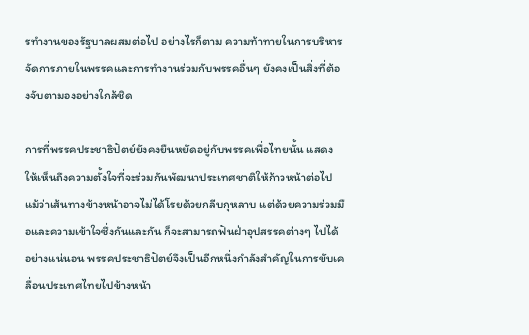รทำงานของรัฐบาลผสมต่อไป อย่างไรก็ตาม ความท้าทายในการบริหารจัดการภายในพรรคและการทำงานร่วมกับพรรคอื่นๆ ยังคงเป็นสิ่งที่ต้องจับตามองอย่างใกล้ชิด

การที่พรรคประชาธิปัตย์ยังคงยืนหยัดอยู่กับพรรคเพื่อไทยนั้น แสดงให้เห็นถึงความตั้งใจที่จะร่วมกันพัฒนาประเทศชาติให้ก้าวหน้าต่อไป แม้ว่าเส้นทางข้างหน้าอาจไม่ได้โรยด้วยกลีบกุหลาบ แต่ด้วยความร่วมมือและความเข้าใจซึ่งกันและกัน ก็จะสามารถฟันฝ่าอุปสรรคต่างๆ ไปได้อย่างแน่นอน พรรคประชาธิปัตย์จึงเป็นอีกหนึ่งกำลังสำคัญในการขับเคลื่อนประเทศไทยไปข้างหน้า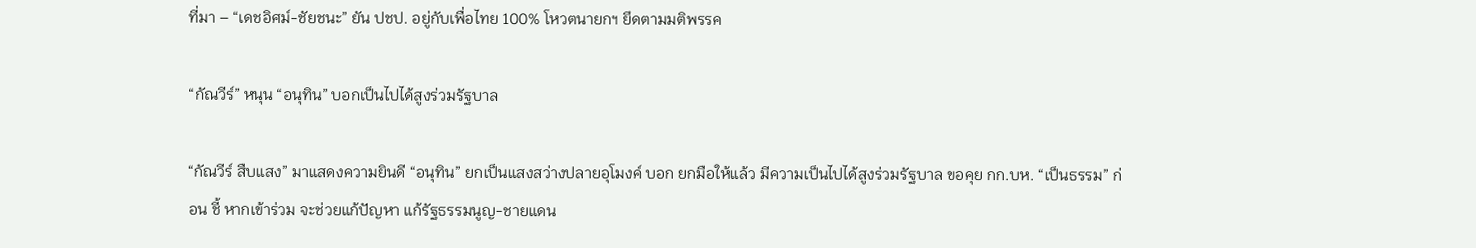ที่มา – “เดชอิศม์-ชัยชนะ” ยัน ปชป. อยู่กับเพื่อไทย 100% โหวตนายกฯ ยึดตามมติพรรค

“กัณวีร์” หนุน “อนุทิน” บอกเป็นไปได้สูงร่วมรัฐบาล

“กัณวีร์ สืบแสง” มาแสดงความยินดี “อนุทิน” ยกเป็นแสงสว่างปลายอุโมงค์ บอก ยกมือให้แล้ว มีความเป็นไปได้สูงร่วมรัฐบาล ขอคุย กก.บห. “เป็นธรรม” ก่อน ชี้ หากเข้าร่วม จะช่วยแก้ปัญหา แก้รัฐธรรมนูญ-ชายแดน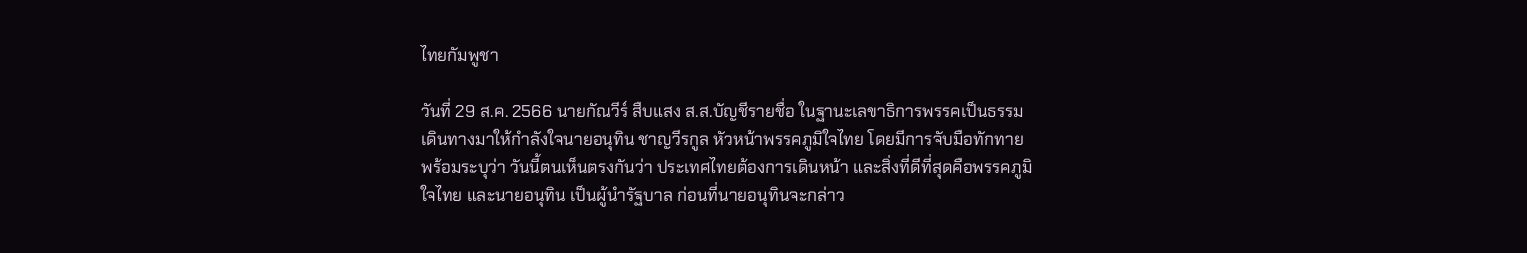ไทยกัมพูชา

วันที่ 29 ส.ค. 2566 นายกัณวีร์ สืบแสง ส.ส.บัญชีรายชื่อ ในฐานะเลขาธิการพรรคเป็นธรรม เดินทางมาให้กำลังใจนายอนุทิน ชาญวีรกูล หัวหน้าพรรคภูมิใจไทย โดยมีการจับมือทักทาย พร้อมระบุว่า วันนี้ตนเห็นตรงกันว่า ประเทศไทยต้องการเดินหน้า และสิ่งที่ดีที่สุดคือพรรคภูมิใจไทย และนายอนุทิน เป็นผู้นำรัฐบาล ก่อนที่นายอนุทินจะกล่าว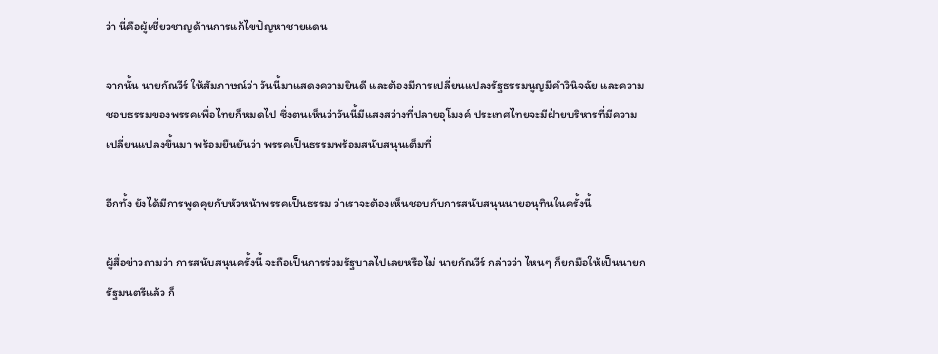ว่า นี่คือผู้เชี่ยวชาญด้านการแก้ไขปัญหาชายแดน

จากนั้น นายกัณวีร์ ให้สัมภาษณ์ว่า วันนี้มาแสดงความยินดี และต้องมีการเปลี่ยนแปลงรัฐธรรมนูญมีคำวินิจฉัย และความชอบธรรมของพรรคเพื่อไทยก็หมดไป ซึ่งตนเห็นว่าวันนี้มีแสงสว่างที่ปลายอุโมงค์ ประเทศไทยจะมีฝ่ายบริหารที่มีความเปลี่ยนแปลงขึ้นมา พร้อมยืนยันว่า พรรคเป็นธรรมพร้อมสนับสนุนเต็มที่

อีกทั้ง ยังได้มีการพูดคุยกับหัวหน้าพรรคเป็นธรรม ว่าเราจะต้องเห็นชอบกับการสนับสนุนนายอนุทินในครั้งนี้

ผู้สื่อข่าวถามว่า การสนับสนุนครั้งนี้ จะถือเป็นการร่วมรัฐบาลไปเลยหรือไม่ นายกัณวีร์ กล่าวว่า ไหนๆ ก็ยกมือให้เป็นนายกรัฐมนตรีแล้ว ก็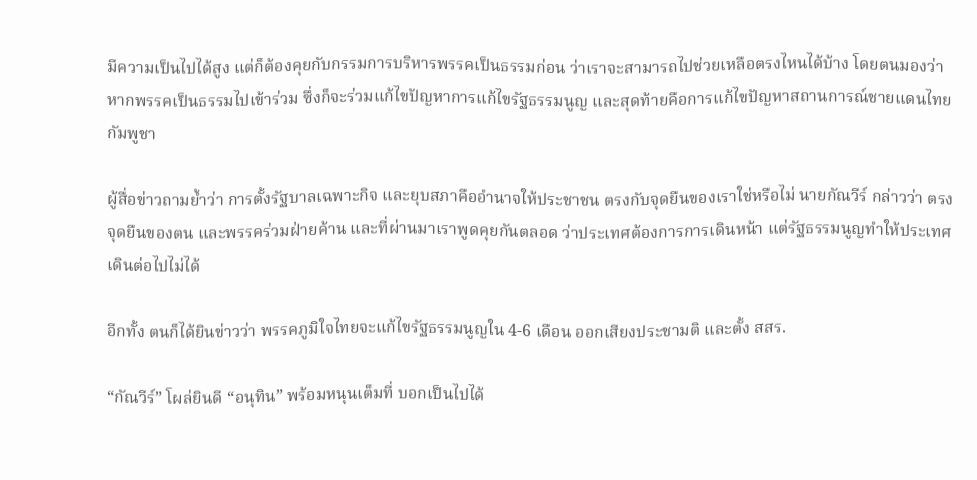มีความเป็นไปได้สูง แต่ก็ต้องคุยกับกรรมการบริหารพรรคเป็นธรรมก่อน ว่าเราจะสามารถไปช่วยเหลือตรงไหนได้บ้าง โดยตนมองว่า หากพรรคเป็นธรรมไปเข้าร่วม ซึ่งก็จะร่วมแก้ไขปัญหาการแก้ไขรัฐธรรมนูญ และสุดท้ายคือการแก้ไขปัญหาสถานการณ์ชายแดนไทยกัมพูชา

ผู้สื่อข่าวถามย้ำว่า การตั้งรัฐบาลเฉพาะกิจ และยุบสภาคืออำนาจให้ประชาชน ตรงกับจุดยืนของเราใช่หรือไม่ นายกัณวีร์ กล่าวว่า ตรงจุดยืนของตน และพรรคร่วมฝ่ายค้าน และที่ผ่านมาเราพูดคุยกันตลอด ว่าประเทศต้องการการเดินหน้า แต่รัฐธรรมนูญทำให้ประเทศเดินต่อไปไม่ได้

อีกทั้ง ตนก็ได้ยินข่าวว่า พรรคภูมิใจไทยจะแก้ไขรัฐธรรมนูญใน 4-6 เดือน ออกเสียงประชามติ และตั้ง สสร.

“กัณวีร์” โผล่ยินดี “อนุทิน” พร้อมหนุนเต็มที่ บอกเป็นไปได้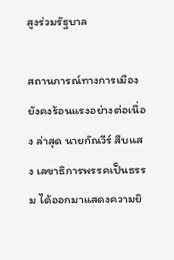สูงร่วมรัฐบาล

สถานการณ์ทางการเมืองยังคงร้อนแรงอย่างต่อเนื่อง ล่าสุด นายกัณวีร์ สืบแสง เลขาธิการพรรคเป็นธรรม ได้ออกมาแสดงความยิ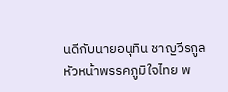นดีกับนายอนุทิน ชาญวีรกูล หัวหน้าพรรคภูมิใจไทย พ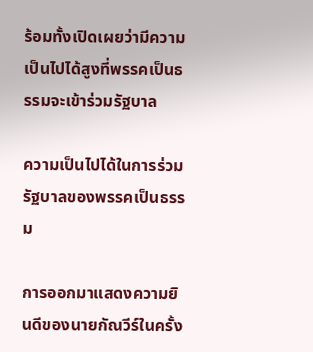ร้อมทั้งเปิดเผยว่ามีความเป็นไปได้สูงที่พรรคเป็นธรรมจะเข้าร่วมรัฐบาล

ความเป็นไปได้ในการร่วมรัฐบาลของพรรคเป็นธรรม

การออกมาแสดงความยินดีของนายกัณวีร์ในครั้ง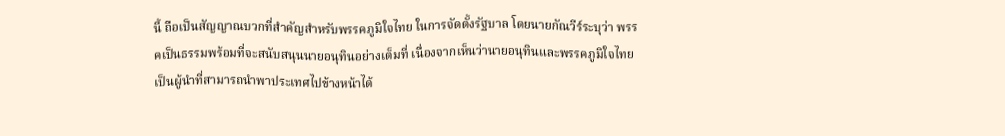นี้ ถือเป็นสัญญาณบวกที่สำคัญสำหรับพรรคภูมิใจไทย ในการจัดตั้งรัฐบาล โดยนายกัณวีร์ระบุว่า พรรคเป็นธรรมพร้อมที่จะสนับสนุนนายอนุทินอย่างเต็มที่ เนื่องจากเห็นว่านายอนุทินและพรรคภูมิใจไทยเป็นผู้นำที่สามารถนำพาประเทศไปข้างหน้าได้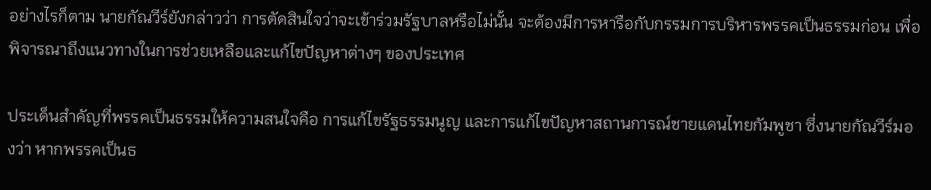อย่างไรก็ตาม นายกัณวีร์ยังกล่าวว่า การตัดสินใจว่าจะเข้าร่วมรัฐบาลหรือไม่นั้น จะต้องมีการหารือกับกรรมการบริหารพรรคเป็นธรรมก่อน เพื่อพิจารณาถึงแนวทางในการช่วยเหลือและแก้ไขปัญหาต่างๆ ของประเทศ

ประเด็นสำคัญที่พรรคเป็นธรรมให้ความสนใจคือ การแก้ไขรัฐธรรมนูญ และการแก้ไขปัญหาสถานการณ์ชายแดนไทยกัมพูชา ซึ่งนายกัณวีร์มองว่า หากพรรคเป็นธ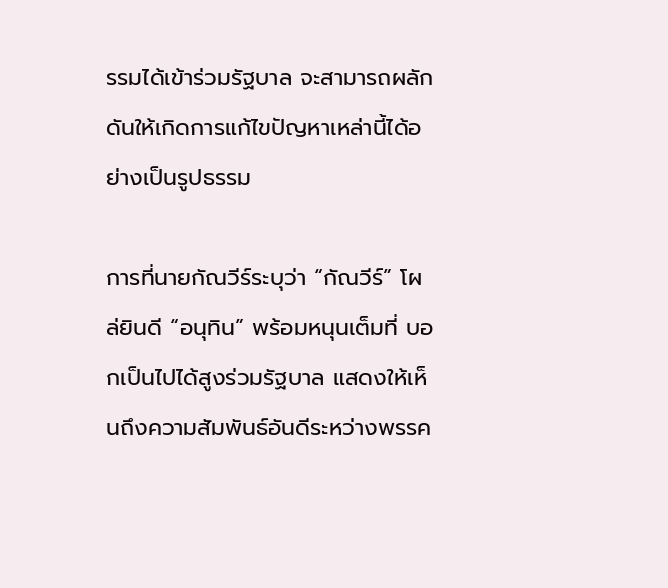รรมได้เข้าร่วมรัฐบาล จะสามารถผลักดันให้เกิดการแก้ไขปัญหาเหล่านี้ได้อย่างเป็นรูปธรรม

การที่นายกัณวีร์ระบุว่า “กัณวีร์” โผล่ยินดี “อนุทิน” พร้อมหนุนเต็มที่ บอกเป็นไปได้สูงร่วมรัฐบาล แสดงให้เห็นถึงความสัมพันธ์อันดีระหว่างพรรค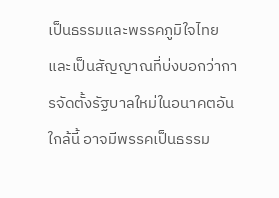เป็นธรรมและพรรคภูมิใจไทย และเป็นสัญญาณที่บ่งบอกว่าการจัดตั้งรัฐบาลใหม่ในอนาคตอันใกล้นี้ อาจมีพรรคเป็นธรรม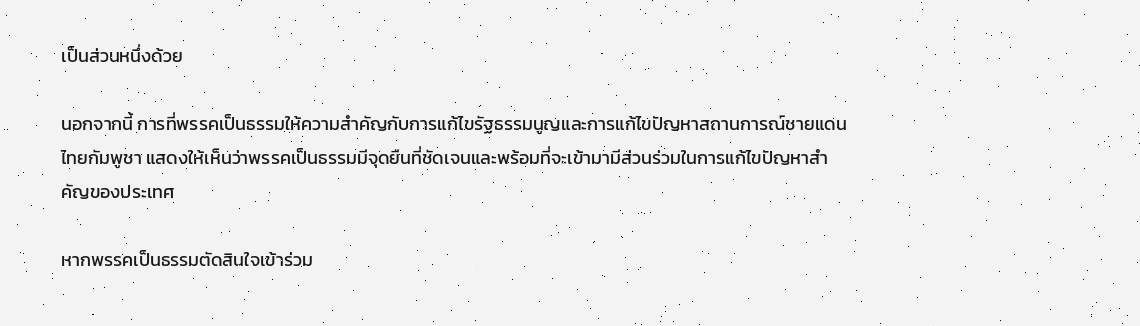เป็นส่วนหนึ่งด้วย

นอกจากนี้ การที่พรรคเป็นธรรมให้ความสำคัญกับการแก้ไขรัฐธรรมนูญและการแก้ไขปัญหาสถานการณ์ชายแดนไทยกัมพูชา แสดงให้เห็นว่าพรรคเป็นธรรมมีจุดยืนที่ชัดเจนและพร้อมที่จะเข้ามามีส่วนร่วมในการแก้ไขปัญหาสำคัญของประเทศ

หากพรรคเป็นธรรมตัดสินใจเข้าร่วม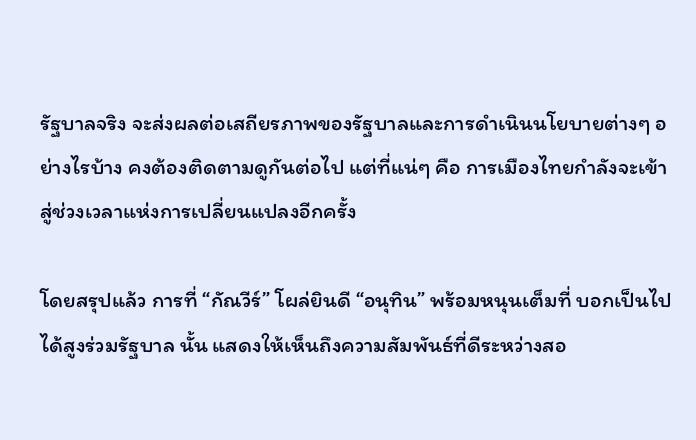รัฐบาลจริง จะส่งผลต่อเสถียรภาพของรัฐบาลและการดำเนินนโยบายต่างๆ อย่างไรบ้าง คงต้องติดตามดูกันต่อไป แต่ที่แน่ๆ คือ การเมืองไทยกำลังจะเข้าสู่ช่วงเวลาแห่งการเปลี่ยนแปลงอีกครั้ง

โดยสรุปแล้ว การที่ “กัณวีร์” โผล่ยินดี “อนุทิน” พร้อมหนุนเต็มที่ บอกเป็นไปได้สูงร่วมรัฐบาล นั้น แสดงให้เห็นถึงความสัมพันธ์ที่ดีระหว่างสอ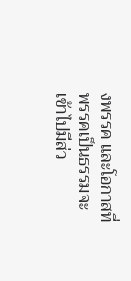งพรรค และโอกาสที่พรรคเป็นธรรมจะเข้าไปมีส่ว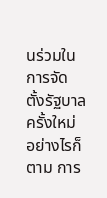นร่วมในการจัดตั้งรัฐบาลครั้งใหม่ อย่างไรก็ตาม การ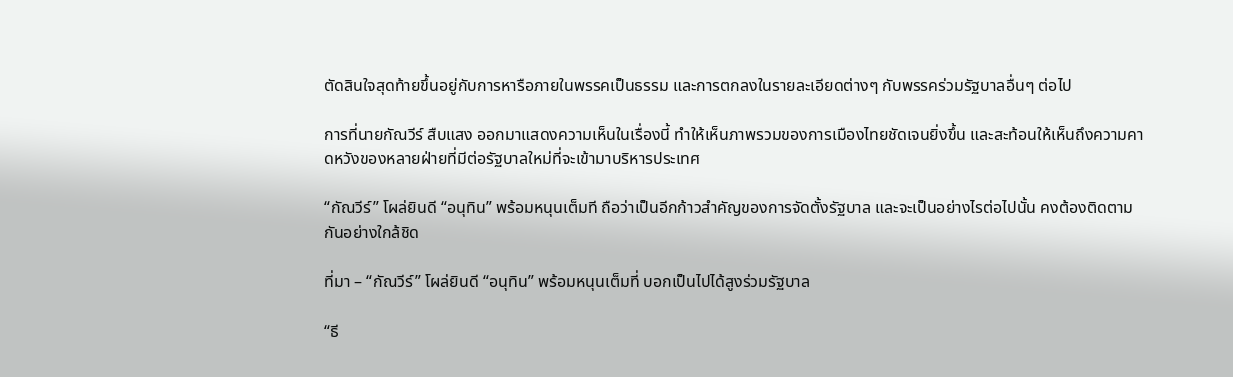ตัดสินใจสุดท้ายขึ้นอยู่กับการหารือภายในพรรคเป็นธรรม และการตกลงในรายละเอียดต่างๆ กับพรรคร่วมรัฐบาลอื่นๆ ต่อไป

การที่นายกัณวีร์ สืบแสง ออกมาแสดงความเห็นในเรื่องนี้ ทำให้เห็นภาพรวมของการเมืองไทยชัดเจนยิ่งขึ้น และสะท้อนให้เห็นถึงความคาดหวังของหลายฝ่ายที่มีต่อรัฐบาลใหม่ที่จะเข้ามาบริหารประเทศ

“กัณวีร์” โผล่ยินดี “อนุทิน” พร้อมหนุนเต็มที ถือว่าเป็นอีกก้าวสำคัญของการจัดตั้งรัฐบาล และจะเป็นอย่างไรต่อไปนั้น คงต้องติดตามกันอย่างใกล้ชิด

ที่มา – “กัณวีร์” โผล่ยินดี “อนุทิน” พร้อมหนุนเต็มที่ บอกเป็นไปได้สูงร่วมรัฐบาล

“ธี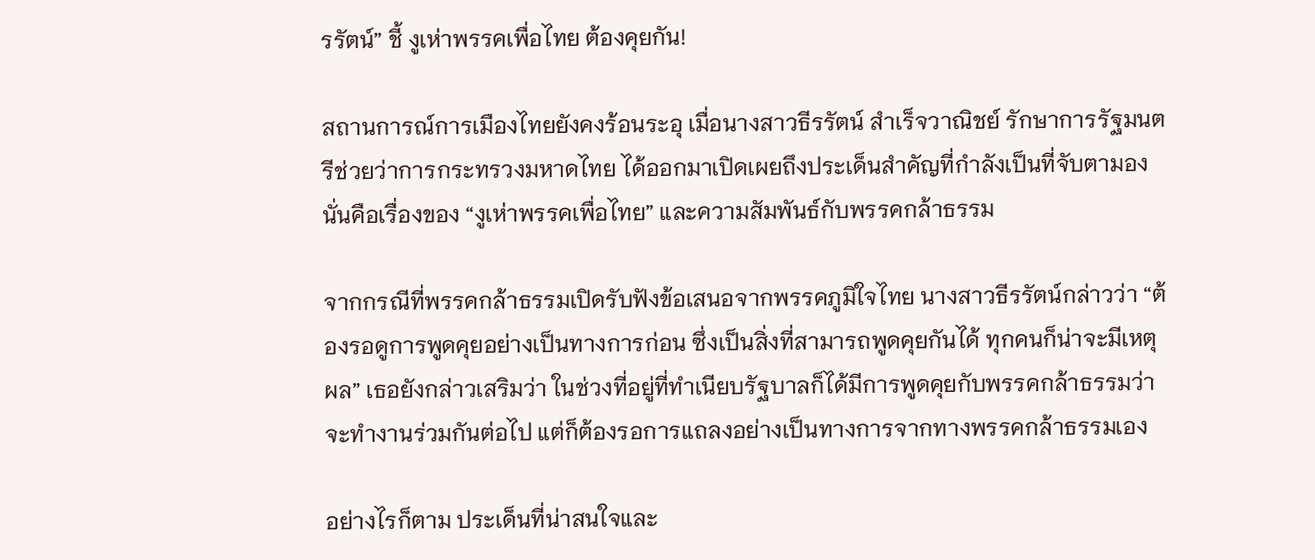รรัตน์” ชี้ งูเห่าพรรคเพื่อไทย ต้องคุยกัน!

สถานการณ์การเมืองไทยยังคงร้อนระอุ เมื่อนางสาวธีรรัตน์ สำเร็จวาณิชย์ รักษาการรัฐมนตรีช่วยว่าการกระทรวงมหาดไทย ได้ออกมาเปิดเผยถึงประเด็นสำคัญที่กำลังเป็นที่จับตามอง นั่นคือเรื่องของ “งูเห่าพรรคเพื่อไทย” และความสัมพันธ์กับพรรคกล้าธรรม

จากกรณีที่พรรคกล้าธรรมเปิดรับฟังข้อเสนอจากพรรคภูมิใจไทย นางสาวธีรรัตน์กล่าวว่า “ต้องรอดูการพูดคุยอย่างเป็นทางการก่อน ซึ่งเป็นสิ่งที่สามารถพูดคุยกันได้ ทุกคนก็น่าจะมีเหตุผล” เธอยังกล่าวเสริมว่า ในช่วงที่อยู่ที่ทำเนียบรัฐบาลก็ได้มีการพูดคุยกับพรรคกล้าธรรมว่าจะทำงานร่วมกันต่อไป แต่ก็ต้องรอการแถลงอย่างเป็นทางการจากทางพรรคกล้าธรรมเอง

อย่างไรก็ตาม ประเด็นที่น่าสนใจและ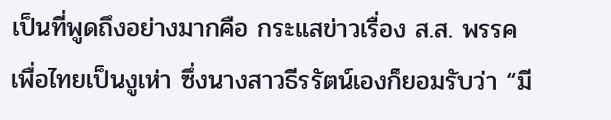เป็นที่พูดถึงอย่างมากคือ กระแสข่าวเรื่อง ส.ส. พรรคเพื่อไทยเป็นงูเห่า ซึ่งนางสาวธีรรัตน์เองก็ยอมรับว่า “มี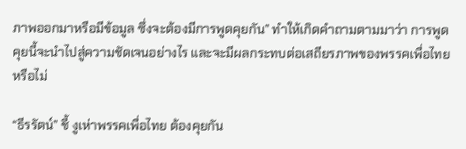ภาพออกมาหรือมีข้อมูล ซึ่งจะต้องมีการพูดคุยกัน” ทำให้เกิดคำถามตามมาว่า การพูดคุยนี้จะนำไปสู่ความชัดเจนอย่างไร และจะมีผลกระทบต่อเสถียรภาพของพรรคเพื่อไทยหรือไม่

“ธีรรัตน์” ชี้ งูเห่าพรรคเพื่อไทย ต้องคุยกัน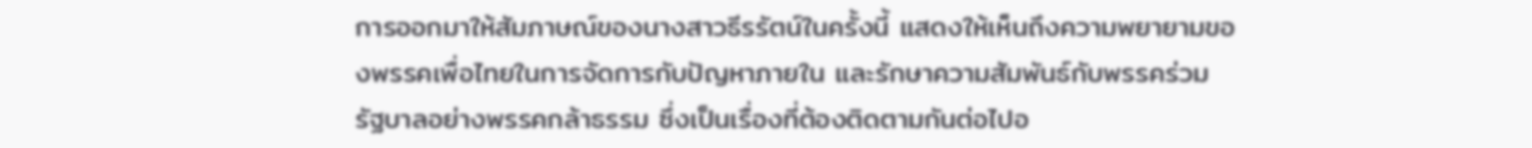การออกมาให้สัมภาษณ์ของนางสาวธีรรัตน์ในครั้งนี้ แสดงให้เห็นถึงความพยายามของพรรคเพื่อไทยในการจัดการกับปัญหาภายใน และรักษาความสัมพันธ์กับพรรคร่วมรัฐบาลอย่างพรรคกล้าธรรม ซึ่งเป็นเรื่องที่ต้องติดตามกันต่อไปอ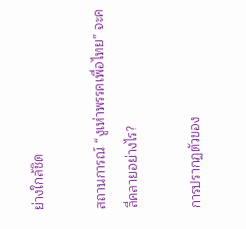ย่างใกล้ชิด

สถานการณ์ “งูเห่าพรรคเพื่อไทย” จะคลี่คลายอย่างไร?

การปรากฏตัวของ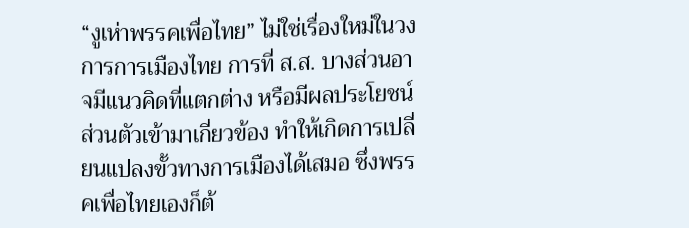“งูเห่าพรรคเพื่อไทย” ไม่ใช่เรื่องใหม่ในวงการการเมืองไทย การที่ ส.ส. บางส่วนอาจมีแนวคิดที่แตกต่าง หรือมีผลประโยชน์ส่วนตัวเข้ามาเกี่ยวข้อง ทำให้เกิดการเปลี่ยนแปลงขั้วทางการเมืองได้เสมอ ซึ่งพรรคเพื่อไทยเองก็ต้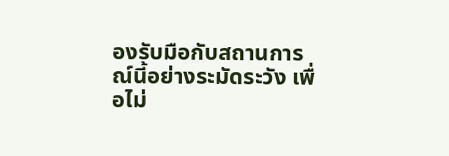องรับมือกับสถานการณ์นี้อย่างระมัดระวัง เพื่อไม่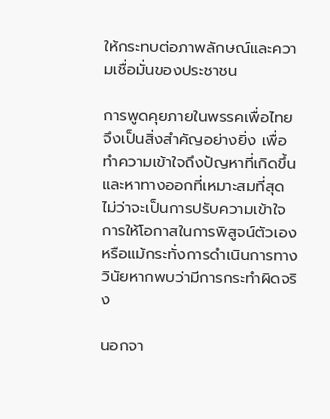ให้กระทบต่อภาพลักษณ์และความเชื่อมั่นของประชาชน

การพูดคุยภายในพรรคเพื่อไทยจึงเป็นสิ่งสำคัญอย่างยิ่ง เพื่อทำความเข้าใจถึงปัญหาที่เกิดขึ้น และหาทางออกที่เหมาะสมที่สุด ไม่ว่าจะเป็นการปรับความเข้าใจ การให้โอกาสในการพิสูจน์ตัวเอง หรือแม้กระทั่งการดำเนินการทางวินัยหากพบว่ามีการกระทำผิดจริง

นอกจา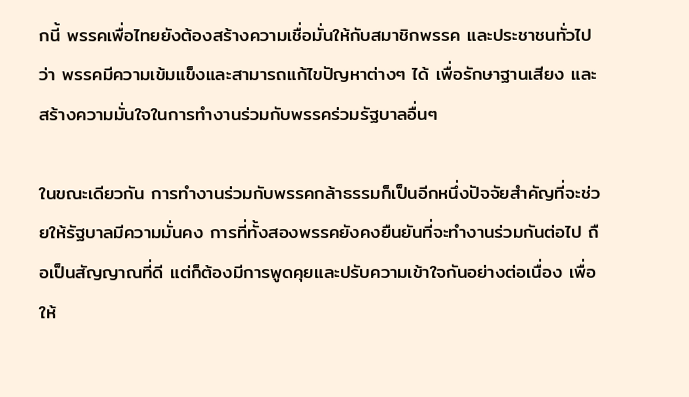กนี้ พรรคเพื่อไทยยังต้องสร้างความเชื่อมั่นให้กับสมาชิกพรรค และประชาชนทั่วไปว่า พรรคมีความเข้มแข็งและสามารถแก้ไขปัญหาต่างๆ ได้ เพื่อรักษาฐานเสียง และสร้างความมั่นใจในการทำงานร่วมกับพรรคร่วมรัฐบาลอื่นๆ

ในขณะเดียวกัน การทำงานร่วมกับพรรคกล้าธรรมก็เป็นอีกหนึ่งปัจจัยสำคัญที่จะช่วยให้รัฐบาลมีความมั่นคง การที่ทั้งสองพรรคยังคงยืนยันที่จะทำงานร่วมกันต่อไป ถือเป็นสัญญาณที่ดี แต่ก็ต้องมีการพูดคุยและปรับความเข้าใจกันอย่างต่อเนื่อง เพื่อให้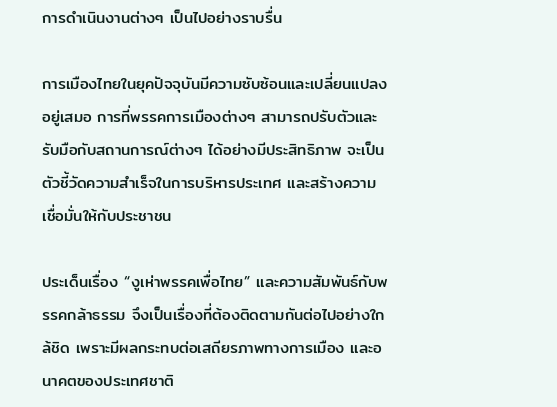การดำเนินงานต่างๆ เป็นไปอย่างราบรื่น

การเมืองไทยในยุคปัจจุบันมีความซับซ้อนและเปลี่ยนแปลงอยู่เสมอ การที่พรรคการเมืองต่างๆ สามารถปรับตัวและรับมือกับสถานการณ์ต่างๆ ได้อย่างมีประสิทธิภาพ จะเป็นตัวชี้วัดความสำเร็จในการบริหารประเทศ และสร้างความเชื่อมั่นให้กับประชาชน

ประเด็นเรื่อง “งูเห่าพรรคเพื่อไทย” และความสัมพันธ์กับพรรคกล้าธรรม จึงเป็นเรื่องที่ต้องติดตามกันต่อไปอย่างใกล้ชิด เพราะมีผลกระทบต่อเสถียรภาพทางการเมือง และอนาคตของประเทศชาติ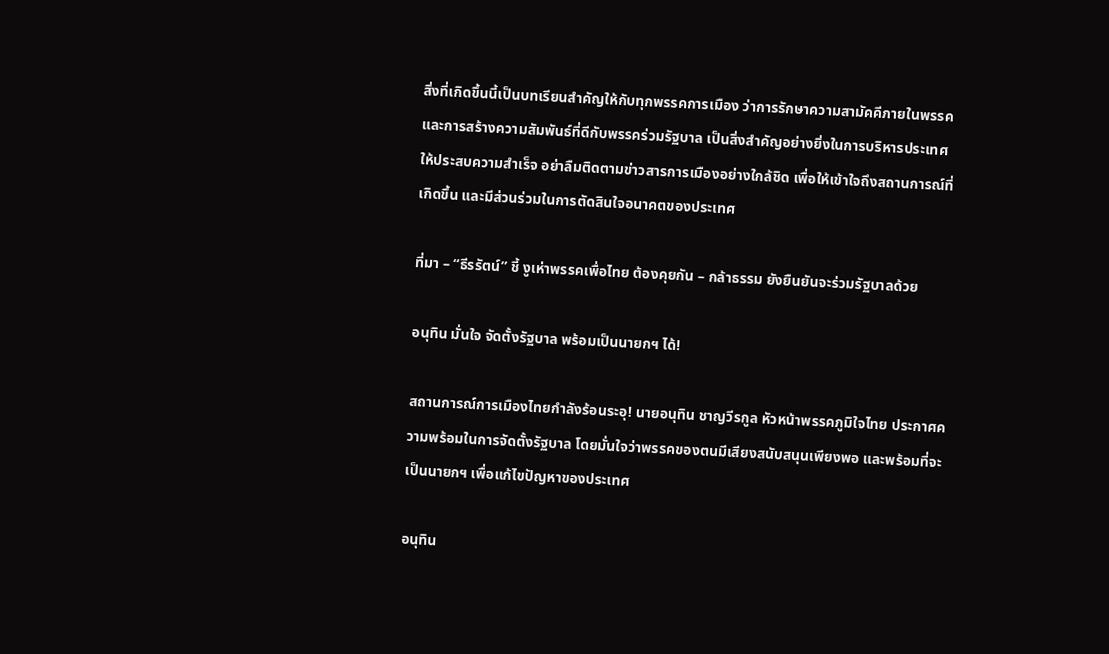สิ่งที่เกิดขึ้นนี้เป็นบทเรียนสำคัญให้กับทุกพรรคการเมือง ว่าการรักษาความสามัคคีภายในพรรค และการสร้างความสัมพันธ์ที่ดีกับพรรคร่วมรัฐบาล เป็นสิ่งสำคัญอย่างยิ่งในการบริหารประเทศให้ประสบความสำเร็จ อย่าลืมติดตามข่าวสารการเมืองอย่างใกล้ชิด เพื่อให้เข้าใจถึงสถานการณ์ที่เกิดขึ้น และมีส่วนร่วมในการตัดสินใจอนาคตของประเทศ

ที่มา – “ธีรรัตน์” ชี้ งูเห่าพรรคเพื่อไทย ต้องคุยกัน – กล้าธรรม ยังยืนยันจะร่วมรัฐบาลด้วย

อนุทิน มั่นใจ จัดตั้งรัฐบาล พร้อมเป็นนายกฯ ได้!

สถานการณ์การเมืองไทยกำลังร้อนระอุ! นายอนุทิน ชาญวีรกูล หัวหน้าพรรคภูมิใจไทย ประกาศความพร้อมในการจัดตั้งรัฐบาล โดยมั่นใจว่าพรรคของตนมีเสียงสนับสนุนเพียงพอ และพร้อมที่จะเป็นนายกฯ เพื่อแก้ไขปัญหาของประเทศ

อนุทิน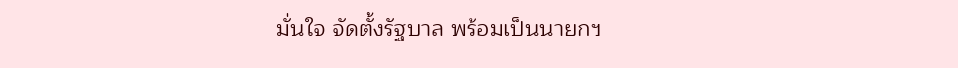มั่นใจ จัดตั้งรัฐบาล พร้อมเป็นนายกฯ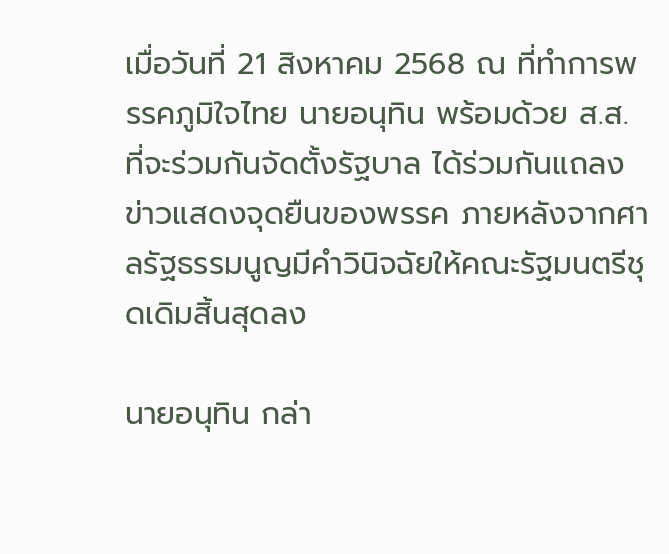เมื่อวันที่ 21 สิงหาคม 2568 ณ ที่ทำการพรรคภูมิใจไทย นายอนุทิน พร้อมด้วย ส.ส. ที่จะร่วมกันจัดตั้งรัฐบาล ได้ร่วมกันแถลงข่าวแสดงจุดยืนของพรรค ภายหลังจากศาลรัฐธรรมนูญมีคำวินิจฉัยให้คณะรัฐมนตรีชุดเดิมสิ้นสุดลง

นายอนุทิน กล่า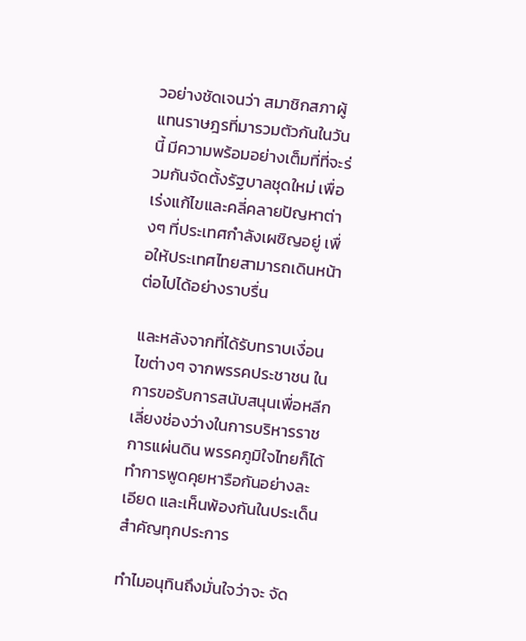วอย่างชัดเจนว่า สมาชิกสภาผู้แทนราษฎรที่มารวมตัวกันในวันนี้ มีความพร้อมอย่างเต็มที่ที่จะร่วมกันจัดตั้งรัฐบาลชุดใหม่ เพื่อเร่งแก้ไขและคลี่คลายปัญหาต่างๆ ที่ประเทศกำลังเผชิญอยู่ เพื่อให้ประเทศไทยสามารถเดินหน้าต่อไปได้อย่างราบรื่น

และหลังจากที่ได้รับทราบเงื่อนไขต่างๆ จากพรรคประชาชน ในการขอรับการสนับสนุนเพื่อหลีกเลี่ยงช่องว่างในการบริหารราชการแผ่นดิน พรรคภูมิใจไทยก็ได้ทำการพูดคุยหารือกันอย่างละเอียด และเห็นพ้องกันในประเด็นสำคัญทุกประการ

ทำไมอนุทินถึงมั่นใจว่าจะ จัด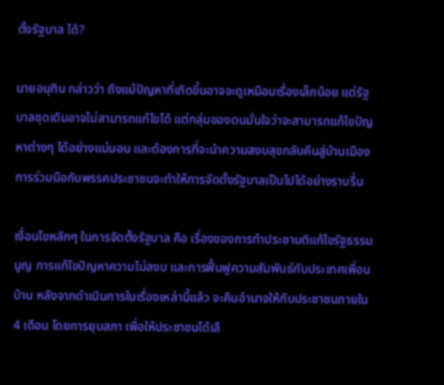ตั้งรัฐบาล ได้?

นายอนุทิน กล่าวว่า ถึงแม้ปัญหาที่เกิดขึ้นอาจจะดูเหมือนเรื่องเล็กน้อย แต่รัฐบาลชุดเดิมอาจไม่สามารถแก้ไขได้ แต่กลุ่มของตนมั่นใจว่าจะสามารถแก้ไขปัญหาต่างๆ ได้อย่างแน่นอน และต้องการที่จะนำความสงบสุขกลับคืนสู่บ้านเมือง การร่วมมือกับพรรคประชาชนจะทำให้การจัดตั้งรัฐบาลเป็นไปได้อย่างราบรื่น

เงื่อนไขหลักๆ ในการจัดตั้งรัฐบาล คือ เรื่องของการทำประชามติแก้ไขรัฐธรรมนูญ การแก้ไขปัญหาความไม่สงบ และการฟื้นฟูความสัมพันธ์กับประเทศเพื่อนบ้าน หลังจากดำเนินการในเรื่องเหล่านี้แล้ว จะคืนอำนาจให้กับประชาชนภายใน 4 เดือน โดยการยุบสภา เพื่อให้ประชาชนได้เลื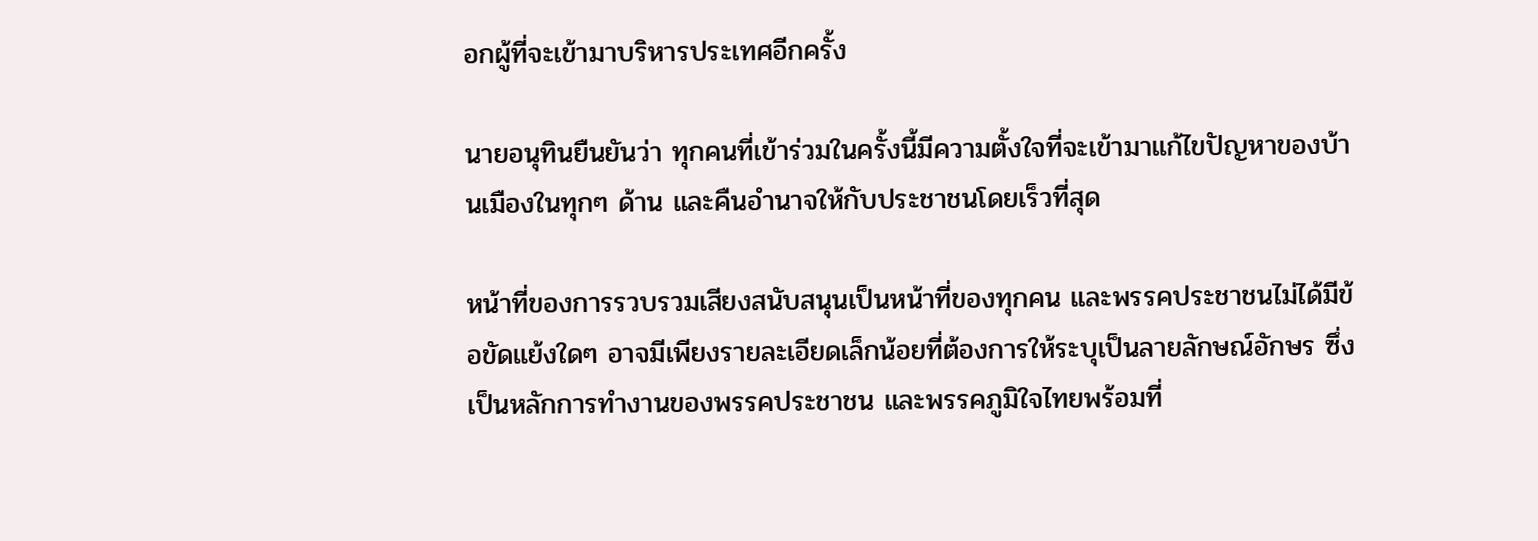อกผู้ที่จะเข้ามาบริหารประเทศอีกครั้ง

นายอนุทินยืนยันว่า ทุกคนที่เข้าร่วมในครั้งนี้มีความตั้งใจที่จะเข้ามาแก้ไขปัญหาของบ้านเมืองในทุกๆ ด้าน และคืนอำนาจให้กับประชาชนโดยเร็วที่สุด

หน้าที่ของการรวบรวมเสียงสนับสนุนเป็นหน้าที่ของทุกคน และพรรคประชาชนไม่ได้มีข้อขัดแย้งใดๆ อาจมีเพียงรายละเอียดเล็กน้อยที่ต้องการให้ระบุเป็นลายลักษณ์อักษร ซึ่งเป็นหลักการทำงานของพรรคประชาชน และพรรคภูมิใจไทยพร้อมที่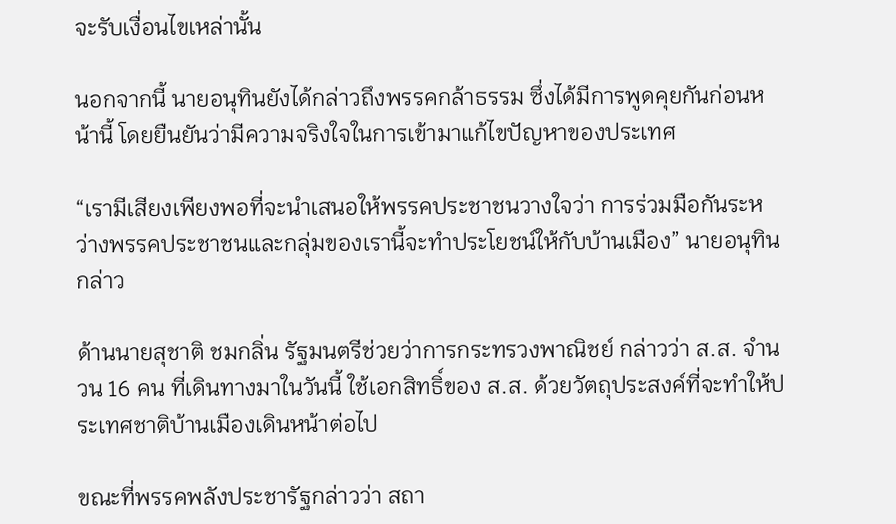จะรับเงื่อนไขเหล่านั้น

นอกจากนี้ นายอนุทินยังได้กล่าวถึงพรรคกล้าธรรม ซึ่งได้มีการพูดคุยกันก่อนหน้านี้ โดยยืนยันว่ามีความจริงใจในการเข้ามาแก้ไขปัญหาของประเทศ

“เรามีเสียงเพียงพอที่จะนำเสนอให้พรรคประชาชนวางใจว่า การร่วมมือกันระหว่างพรรคประชาชนและกลุ่มของเรานี้จะทำประโยชน์ให้กับบ้านเมือง” นายอนุทินกล่าว

ด้านนายสุชาติ ชมกลิ่น รัฐมนตรีช่วยว่าการกระทรวงพาณิชย์ กล่าวว่า ส.ส. จำนวน 16 คน ที่เดินทางมาในวันนี้ ใช้เอกสิทธิ์ของ ส.ส. ด้วยวัตถุประสงค์ที่จะทำให้ประเทศชาติบ้านเมืองเดินหน้าต่อไป

ขณะที่พรรคพลังประชารัฐกล่าวว่า สถา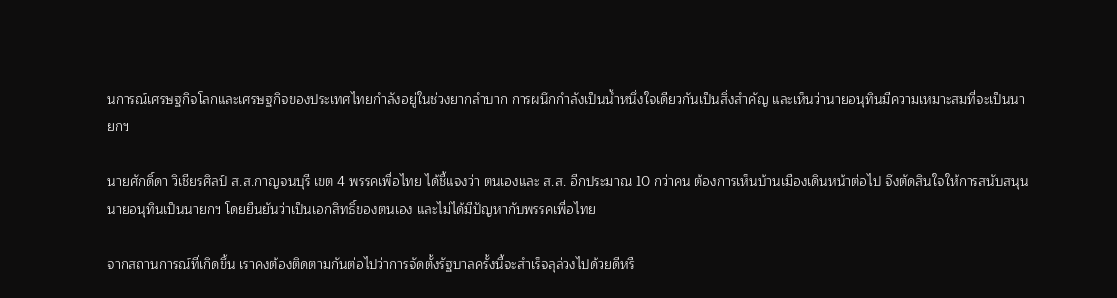นการณ์เศรษฐกิจโลกและเศรษฐกิจของประเทศไทยกำลังอยู่ในช่วงยากลำบาก การผนึกกำลังเป็นน้ำหนึ่งใจเดียวกันเป็นสิ่งสำคัญ และเห็นว่านายอนุทินมีความเหมาะสมที่จะเป็นนายกฯ

นายศักดิ์ดา วิเชียรศิลป์ ส.ส.กาญจนบุรี เขต 4 พรรคเพื่อไทย ได้ชี้แจงว่า ตนเองและ ส.ส. อีกประมาณ 10 กว่าคน ต้องการเห็นบ้านเมืองเดินหน้าต่อไป จึงตัดสินใจให้การสนับสนุนนายอนุทินเป็นนายกฯ โดยยืนยันว่าเป็นเอกสิทธิ์ของตนเอง และไม่ได้มีปัญหากับพรรคเพื่อไทย

จากสถานการณ์ที่เกิดขึ้น เราคงต้องติดตามกันต่อไปว่าการจัดตั้งรัฐบาลครั้งนี้จะสำเร็จลุล่วงไปด้วยดีหรื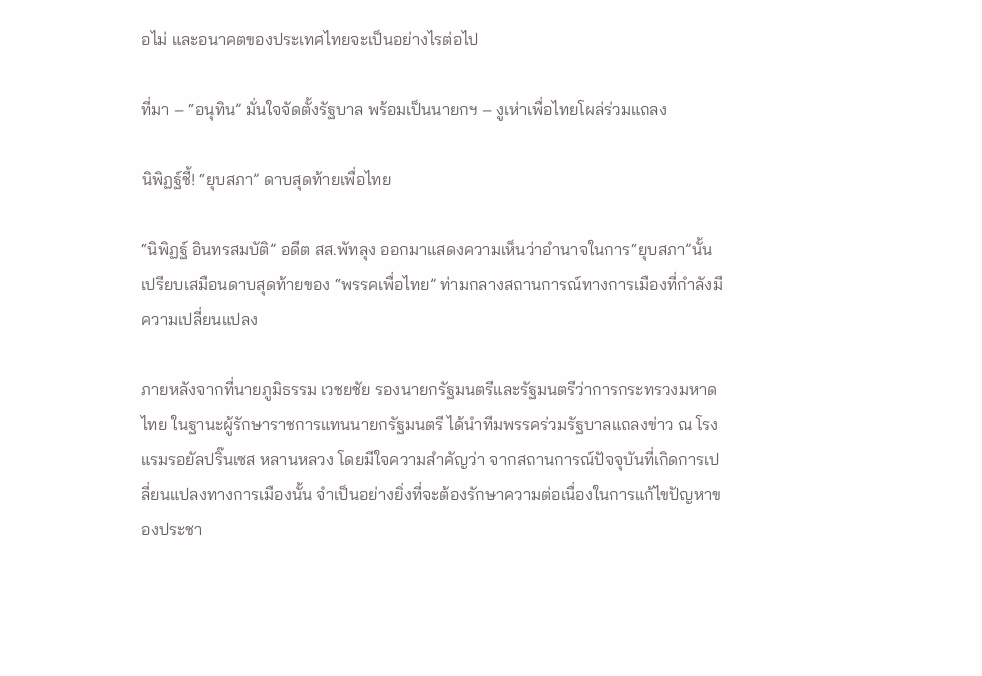อไม่ และอนาคตของประเทศไทยจะเป็นอย่างไรต่อไป

ที่มา – “อนุทิน” มั่นใจจัดตั้งรัฐบาล พร้อมเป็นนายกฯ – งูเห่าเพื่อไทยโผล่ร่วมแถลง

นิพิฏฐ์ชี้! “ยุบสภา” ดาบสุดท้ายเพื่อไทย

“นิพิฏฐ์ อินทรสมบัติ” อดีต สส.พัทลุง ออกมาแสดงความเห็นว่าอำนาจในการ“ยุบสภา”นั้นเปรียบเสมือนดาบสุดท้ายของ “พรรคเพื่อไทย” ท่ามกลางสถานการณ์ทางการเมืองที่กำลังมีความเปลี่ยนแปลง

ภายหลังจากที่นายภูมิธรรม เวชยชัย รองนายกรัฐมนตรีและรัฐมนตรีว่าการกระทรวงมหาดไทย ในฐานะผู้รักษาราชการแทนนายกรัฐมนตรี ได้นำทีมพรรคร่วมรัฐบาลแถลงข่าว ณ โรงแรมรอยัลปริ๊นเซส หลานหลวง โดยมีใจความสำคัญว่า จากสถานการณ์ปัจจุบันที่เกิดการเปลี่ยนแปลงทางการเมืองนั้น จำเป็นอย่างยิ่งที่จะต้องรักษาความต่อเนื่องในการแก้ไขปัญหาของประชา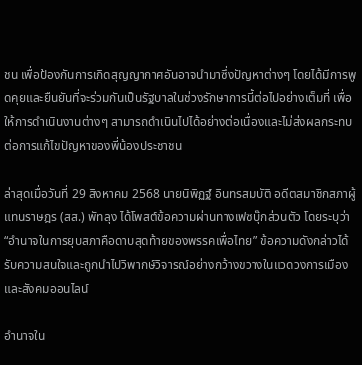ชน เพื่อป้องกันการเกิดสุญญากาศอันอาจนำมาซึ่งปัญหาต่างๆ โดยได้มีการพูดคุยและยืนยันที่จะร่วมกันเป็นรัฐบาลในช่วงรักษาการนี้ต่อไปอย่างเต็มที่ เพื่อให้การดำเนินงานต่างๆ สามารถดำเนินไปได้อย่างต่อเนื่องและไม่ส่งผลกระทบต่อการแก้ไขปัญหาของพี่น้องประชาชน

ล่าสุดเมื่อวันที่ 29 สิงหาคม 2568 นายนิพิฏฐ์ อินทรสมบัติ อดีตสมาชิกสภาผู้แทนราษฎร (สส.) พัทลุง ได้โพสต์ข้อความผ่านทางเฟซบุ๊กส่วนตัว โดยระบุว่า “อำนาจในการยุบสภาคือดาบสุดท้ายของพรรคเพื่อไทย” ข้อความดังกล่าวได้รับความสนใจและถูกนำไปวิพากษ์วิจารณ์อย่างกว้างขวางในแวดวงการเมืองและสังคมออนไลน์

อำนาจใน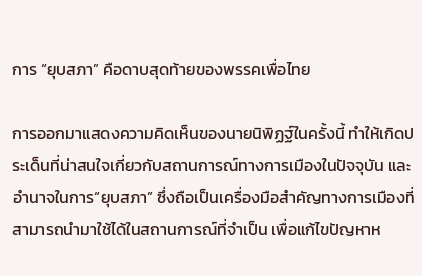การ “ยุบสภา” คือดาบสุดท้ายของพรรคเพื่อไทย

การออกมาแสดงความคิดเห็นของนายนิพิฏฐ์ในครั้งนี้ ทำให้เกิดประเด็นที่น่าสนใจเกี่ยวกับสถานการณ์ทางการเมืองในปัจจุบัน และอำนาจในการ“ยุบสภา” ซึ่งถือเป็นเครื่องมือสำคัญทางการเมืองที่สามารถนำมาใช้ได้ในสถานการณ์ที่จำเป็น เพื่อแก้ไขปัญหาห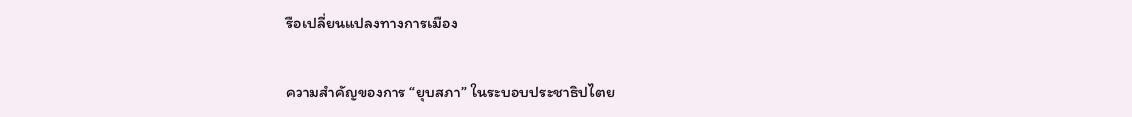รือเปลี่ยนแปลงทางการเมือง

ความสำคัญของการ “ยุบสภา” ในระบอบประชาธิปไตย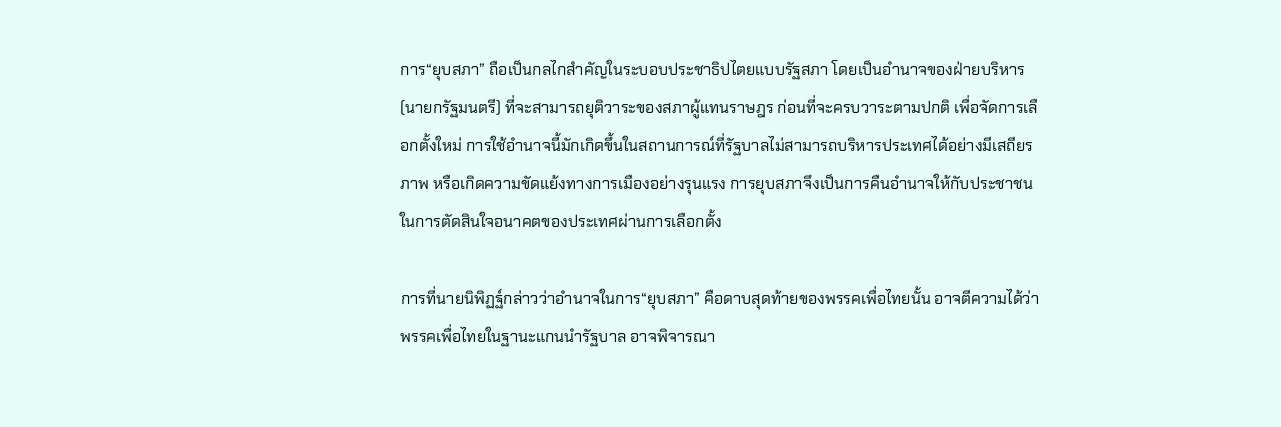การ“ยุบสภา” ถือเป็นกลไกสำคัญในระบอบประชาธิปไตยแบบรัฐสภา โดยเป็นอำนาจของฝ่ายบริหาร (นายกรัฐมนตรี) ที่จะสามารถยุติวาระของสภาผู้แทนราษฎร ก่อนที่จะครบวาระตามปกติ เพื่อจัดการเลือกตั้งใหม่ การใช้อำนาจนี้มักเกิดขึ้นในสถานการณ์ที่รัฐบาลไม่สามารถบริหารประเทศได้อย่างมีเสถียรภาพ หรือเกิดความขัดแย้งทางการเมืองอย่างรุนแรง การยุบสภาจึงเป็นการคืนอำนาจให้กับประชาชนในการตัดสินใจอนาคตของประเทศผ่านการเลือกตั้ง

การที่นายนิพิฏฐ์กล่าวว่าอำนาจในการ“ยุบสภา” คือดาบสุดท้ายของพรรคเพื่อไทยนั้น อาจตีความได้ว่า พรรคเพื่อไทยในฐานะแกนนำรัฐบาล อาจพิจารณา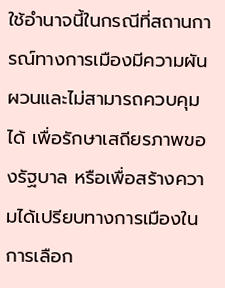ใช้อำนาจนี้ในกรณีที่สถานการณ์ทางการเมืองมีความผันผวนและไม่สามารถควบคุมได้ เพื่อรักษาเสถียรภาพของรัฐบาล หรือเพื่อสร้างความได้เปรียบทางการเมืองในการเลือก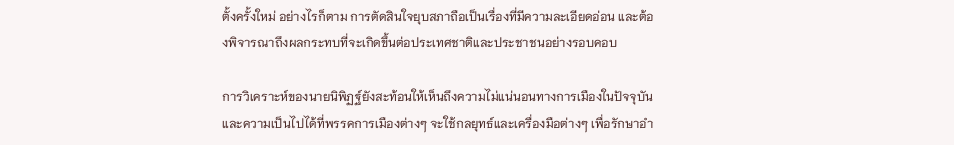ตั้งครั้งใหม่ อย่างไรก็ตาม การตัดสินใจยุบสภาถือเป็นเรื่องที่มีความละเอียดอ่อน และต้องพิจารณาถึงผลกระทบที่จะเกิดขึ้นต่อประเทศชาติและประชาชนอย่างรอบคอบ

การวิเคราะห์ของนายนิพิฏฐ์ยังสะท้อนให้เห็นถึงความไม่แน่นอนทางการเมืองในปัจจุบัน และความเป็นไปได้ที่พรรคการเมืองต่างๆ จะใช้กลยุทธ์และเครื่องมือต่างๆ เพื่อรักษาอำ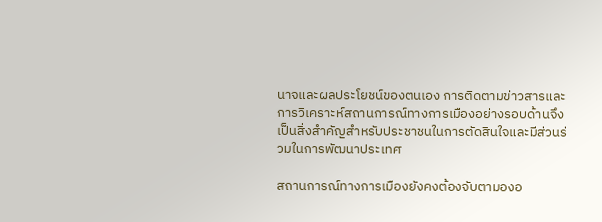นาจและผลประโยชน์ของตนเอง การติดตามข่าวสารและการวิเคราะห์สถานการณ์ทางการเมืองอย่างรอบด้านจึงเป็นสิ่งสำคัญสำหรับประชาชนในการตัดสินใจและมีส่วนร่วมในการพัฒนาประเทศ

สถานการณ์ทางการเมืองยังคงต้องจับตามองอ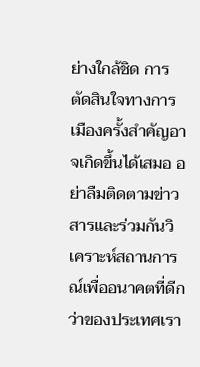ย่างใกล้ชิด การตัดสินใจทางการเมืองครั้งสำคัญอาจเกิดขึ้นได้เสมอ อย่าลืมติดตามข่าวสารและร่วมกันวิเคราะห์สถานการณ์เพื่ออนาคตที่ดีกว่าของประเทศเรา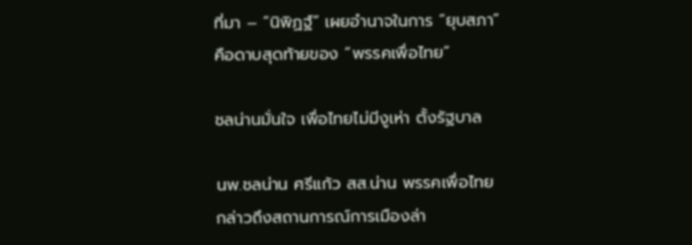ที่มา – “นิพิฏฐ์” เผยอำนาจในการ “ยุบสภา” คือดาบสุดท้ายของ “พรรคเพื่อไทย”

ชลน่านมั่นใจ เพื่อไทยไม่มีงูเห่า ตั้งรัฐบาล

นพ.ชลน่าน ศรีแก้ว สส.น่าน พรรคเพื่อไทย กล่าวถึงสถานการณ์การเมืองล่า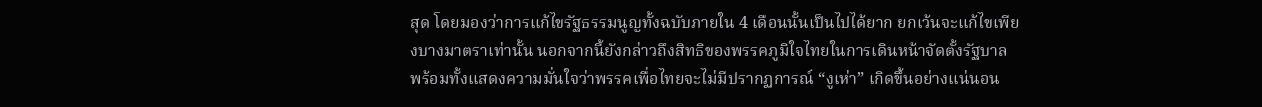สุด โดยมองว่าการแก้ไขรัฐธรรมนูญทั้งฉบับภายใน 4 เดือนนั้นเป็นไปได้ยาก ยกเว้นจะแก้ไขเพียงบางมาตราเท่านั้น นอกจากนี้ยังกล่าวถึงสิทธิของพรรคภูมิใจไทยในการเดินหน้าจัดตั้งรัฐบาล พร้อมทั้งแสดงความมั่นใจว่าพรรคเพื่อไทยจะไม่มีปรากฏการณ์ “งูเห่า” เกิดขึ้นอย่างแน่นอน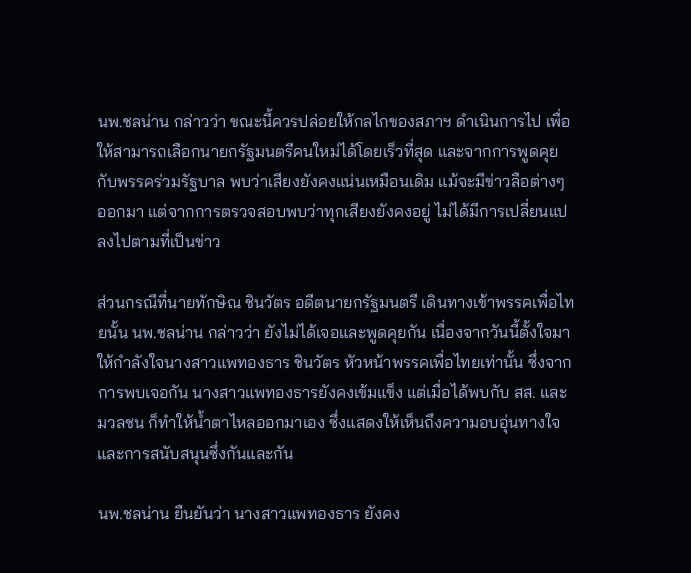นพ.ชลน่าน กล่าวว่า ขณะนี้ควรปล่อยให้กลไกของสภาฯ ดำเนินการไป เพื่อให้สามารถเลือกนายกรัฐมนตรีคนใหม่ได้โดยเร็วที่สุด และจากการพูดคุยกับพรรคร่วมรัฐบาล พบว่าเสียงยังคงแน่นเหมือนเดิม แม้จะมีข่าวลือต่างๆ ออกมา แต่จากการตรวจสอบพบว่าทุกเสียงยังคงอยู่ ไม่ได้มีการเปลี่ยนแปลงไปตามที่เป็นข่าว

ส่วนกรณีที่นายทักษิณ ชินวัตร อดีตนายกรัฐมนตรี เดินทางเข้าพรรคเพื่อไทยนั้น นพ.ชลน่าน กล่าวว่า ยังไม่ได้เจอและพูดคุยกัน เนื่องจากวันนี้ตั้งใจมาให้กำลังใจนางสาวแพทองธาร ชินวัตร หัวหน้าพรรคเพื่อไทยเท่านั้น ซึ่งจากการพบเจอกัน นางสาวแพทองธารยังคงเข้มแข็ง แต่เมื่อได้พบกับ สส. และมวลชน ก็ทำให้น้ำตาไหลออกมาเอง ซึ่งแสดงให้เห็นถึงความอบอุ่นทางใจและการสนับสนุนซึ่งกันและกัน

นพ.ชลน่าน ยืนยันว่า นางสาวแพทองธาร ยังคง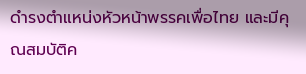ดำรงตำแหน่งหัวหน้าพรรคเพื่อไทย และมีคุณสมบัติค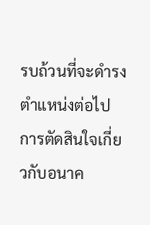รบถ้วนที่จะดำรงตำแหน่งต่อไป การตัดสินใจเกี่ยวกับอนาค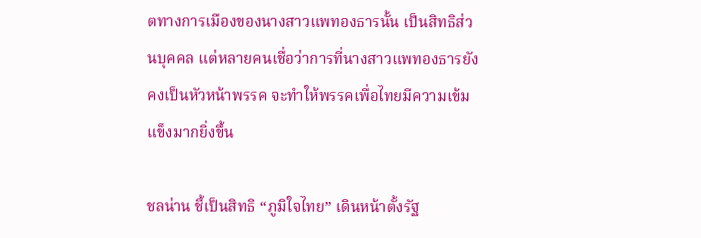ตทางการเมืองของนางสาวแพทองธารนั้น เป็นสิทธิส่วนบุคคล แต่หลายคนเชื่อว่าการที่นางสาวแพทองธารยังคงเป็นหัวหน้าพรรค จะทำให้พรรคเพื่อไทยมีความเข้มแข็งมากยิ่งขึ้น

ชลน่าน ชี้เป็นสิทธิ “ภูมิใจไทย” เดินหน้าตั้งรัฐ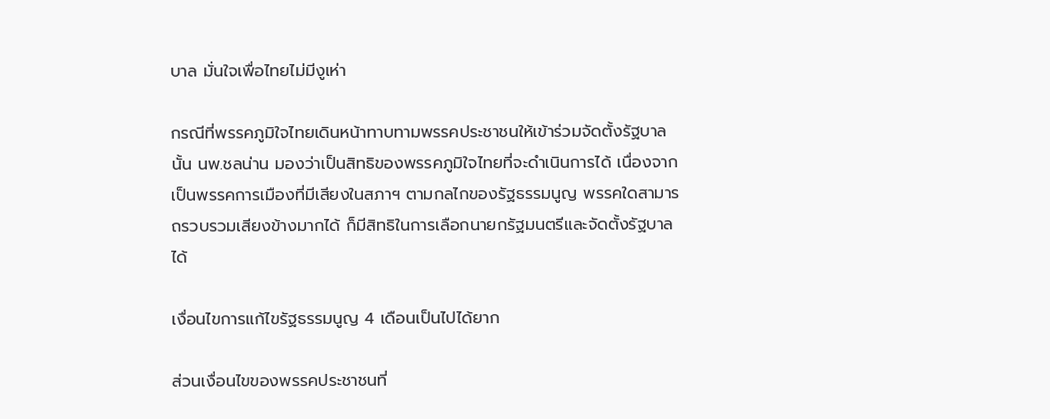บาล มั่นใจเพื่อไทยไม่มีงูเห่า

กรณีที่พรรคภูมิใจไทยเดินหน้าทาบทามพรรคประชาชนให้เข้าร่วมจัดตั้งรัฐบาลนั้น นพ.ชลน่าน มองว่าเป็นสิทธิของพรรคภูมิใจไทยที่จะดำเนินการได้ เนื่องจากเป็นพรรคการเมืองที่มีเสียงในสภาฯ ตามกลไกของรัฐธรรมนูญ พรรคใดสามารถรวบรวมเสียงข้างมากได้ ก็มีสิทธิในการเลือกนายกรัฐมนตรีและจัดตั้งรัฐบาลได้

เงื่อนไขการแก้ไขรัฐธรรมนูญ 4 เดือนเป็นไปได้ยาก

ส่วนเงื่อนไขของพรรคประชาชนที่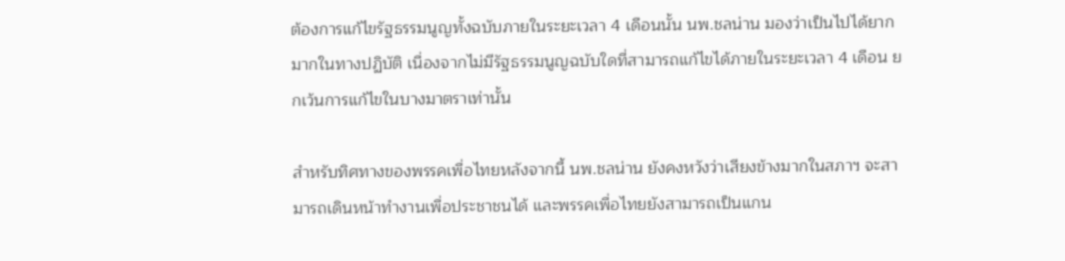ต้องการแก้ไขรัฐธรรมนูญทั้งฉบับภายในระยะเวลา 4 เดือนนั้น นพ.ชลน่าน มองว่าเป็นไปได้ยากมากในทางปฏิบัติ เนื่องจากไม่มีรัฐธรรมนูญฉบับใดที่สามารถแก้ไขได้ภายในระยะเวลา 4 เดือน ยกเว้นการแก้ไขในบางมาตราเท่านั้น

สำหรับทิศทางของพรรคเพื่อไทยหลังจากนี้ นพ.ชลน่าน ยังคงหวังว่าเสียงข้างมากในสภาฯ จะสามารถเดินหน้าทำงานเพื่อประชาชนได้ และพรรคเพื่อไทยยังสามารถเป็นแกน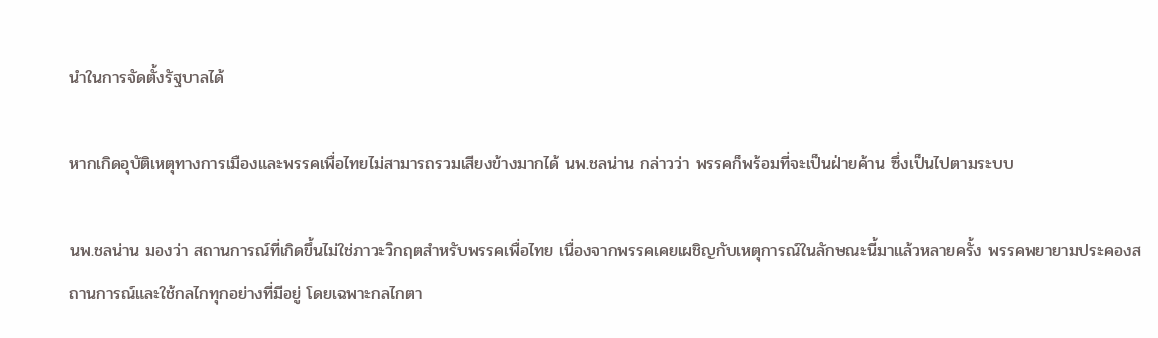นำในการจัดตั้งรัฐบาลได้

หากเกิดอุบัติเหตุทางการเมืองและพรรคเพื่อไทยไม่สามารถรวมเสียงข้างมากได้ นพ.ชลน่าน กล่าวว่า พรรคก็พร้อมที่จะเป็นฝ่ายค้าน ซึ่งเป็นไปตามระบบ

นพ.ชลน่าน มองว่า สถานการณ์ที่เกิดขึ้นไม่ใช่ภาวะวิกฤตสำหรับพรรคเพื่อไทย เนื่องจากพรรคเคยเผชิญกับเหตุการณ์ในลักษณะนี้มาแล้วหลายครั้ง พรรคพยายามประคองสถานการณ์และใช้กลไกทุกอย่างที่มีอยู่ โดยเฉพาะกลไกตา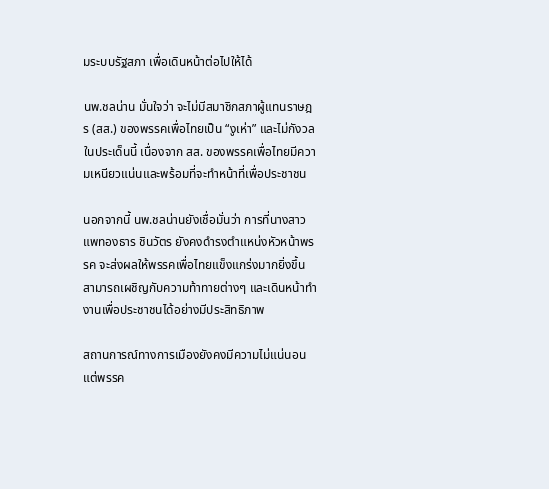มระบบรัฐสภา เพื่อเดินหน้าต่อไปให้ได้

นพ.ชลน่าน มั่นใจว่า จะไม่มีสมาชิกสภาผู้แทนราษฎร (สส.) ของพรรคเพื่อไทยเป็น “งูเห่า” และไม่กังวลในประเด็นนี้ เนื่องจาก สส. ของพรรคเพื่อไทยมีความเหนียวแน่นและพร้อมที่จะทำหน้าที่เพื่อประชาชน

นอกจากนี้ นพ.ชลน่านยังเชื่อมั่นว่า การที่นางสาวแพทองธาร ชินวัตร ยังคงดำรงตำแหน่งหัวหน้าพรรค จะส่งผลให้พรรคเพื่อไทยแข็งแกร่งมากยิ่งขึ้น สามารถเผชิญกับความท้าทายต่างๆ และเดินหน้าทำงานเพื่อประชาชนได้อย่างมีประสิทธิภาพ

สถานการณ์ทางการเมืองยังคงมีความไม่แน่นอน แต่พรรค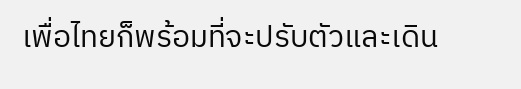เพื่อไทยก็พร้อมที่จะปรับตัวและเดิน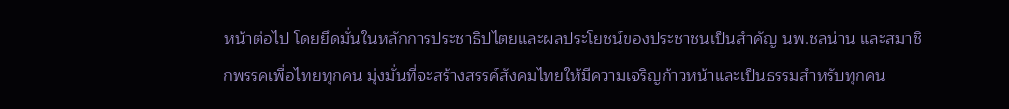หน้าต่อไป โดยยึดมั่นในหลักการประชาธิปไตยและผลประโยชน์ของประชาชนเป็นสำคัญ นพ.ชลน่าน และสมาชิกพรรคเพื่อไทยทุกคน มุ่งมั่นที่จะสร้างสรรค์สังคมไทยให้มีความเจริญก้าวหน้าและเป็นธรรมสำหรับทุกคน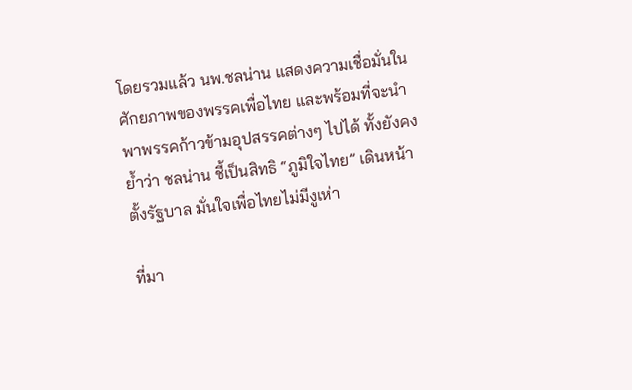โดยรวมแล้ว นพ.ชลน่าน แสดงความเชื่อมั่นในศักยภาพของพรรคเพื่อไทย และพร้อมที่จะนำพาพรรคก้าวข้ามอุปสรรคต่างๆ ไปได้ ทั้งยังคงย้ำว่า ชลน่าน ชี้เป็นสิทธิ “ภูมิใจไทย” เดินหน้าตั้งรัฐบาล มั่นใจเพื่อไทยไม่มีงูเห่า

ที่มา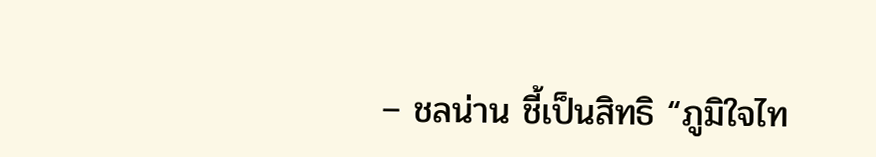– ชลน่าน ชี้เป็นสิทธิ “ภูมิใจไท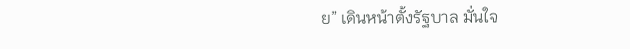ย” เดินหน้าตั้งรัฐบาล มั่นใจ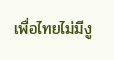เพื่อไทยไม่มีงู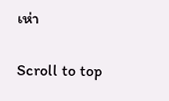เห่า

Scroll to top